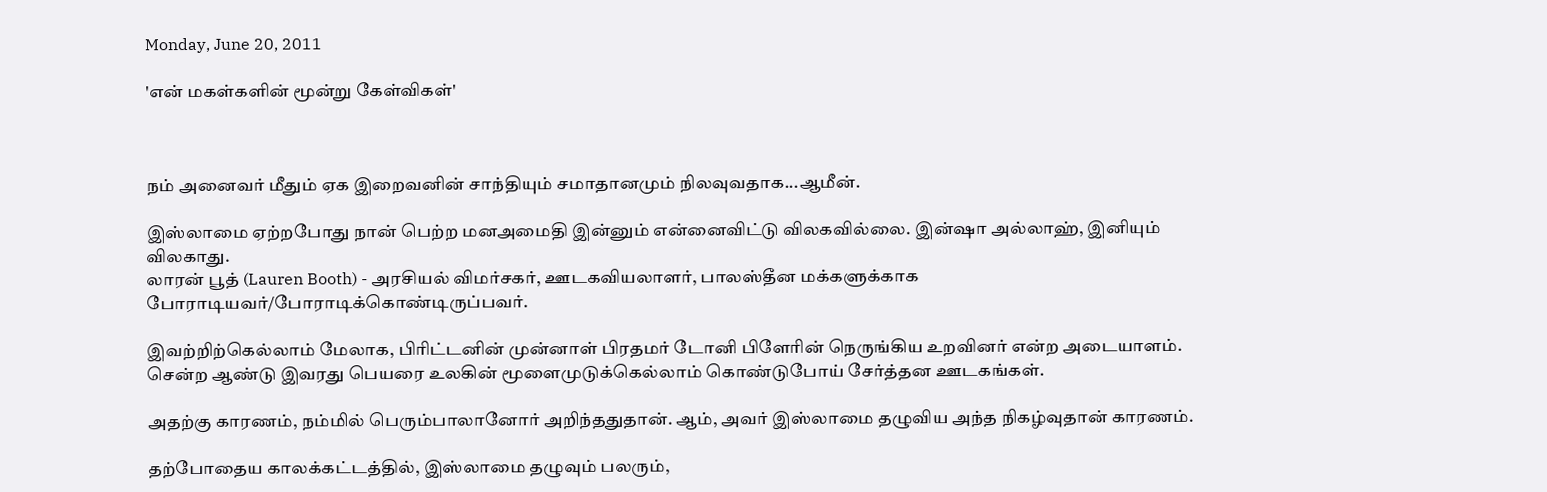Monday, June 20, 2011

'என் மகள்களின் மூன்று கேள்விகள்'



நம் அனைவர் மீதும் ஏக இறைவனின் சாந்தியும் சமாதானமும் நிலவுவதாக...ஆமீன்.

இஸ்லாமை ஏற்றபோது நான் பெற்ற மனஅமைதி இன்னும் என்னைவிட்டு விலகவில்லை. இன்ஷா அல்லாஹ், இனியும் விலகாது.
லாரன் பூத் (Lauren Booth) - அரசியல் விமர்சகர், ஊடகவியலாளர், பாலஸ்தீன மக்களுக்காக போராடியவர்/போராடிக்கொண்டிருப்பவர்.

இவற்றிற்கெல்லாம் மேலாக, பிரிட்டனின் முன்னாள் பிரதமர் டோனி பிளேரின் நெருங்கிய உறவினர் என்ற அடையாளம். சென்ற ஆண்டு இவரது பெயரை உலகின் மூளைமுடுக்கெல்லாம் கொண்டுபோய் சேர்த்தன ஊடகங்கள்.

அதற்கு காரணம், நம்மில் பெரும்பாலானோர் அறிந்ததுதான். ஆம், அவர் இஸ்லாமை தழுவிய அந்த நிகழ்வுதான் காரணம்.

தற்போதைய காலக்கட்டத்தில், இஸ்லாமை தழுவும் பலரும்,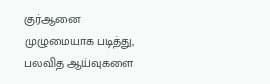குர்ஆனை முழுமையாக படித்து, பலவித ஆய்வுகளை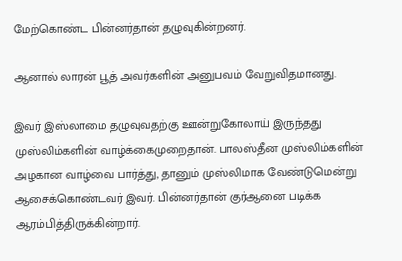மேற்கொண்ட பின்னர்தான் தழுவுகின்றனர்.

ஆனால் லாரன் பூத் அவர்களின் அனுபவம் வேறுவிதமானது.

இவர் இஸ்லாமை தழுவுவதற்கு ஊன்றுகோலாய் இருந்தது முஸ்லிம்களின் வாழ்க்கைமுறைதான். பாலஸ்தீன முஸ்லிம்களின் அழகான வாழ்வை பார்த்து, தானும் முஸ்லிமாக வேண்டுமென்று ஆசைக்கொண்டவர் இவர். பின்னர்தான் குர்ஆனை படிக்க ஆரம்பித்திருக்கின்றார்.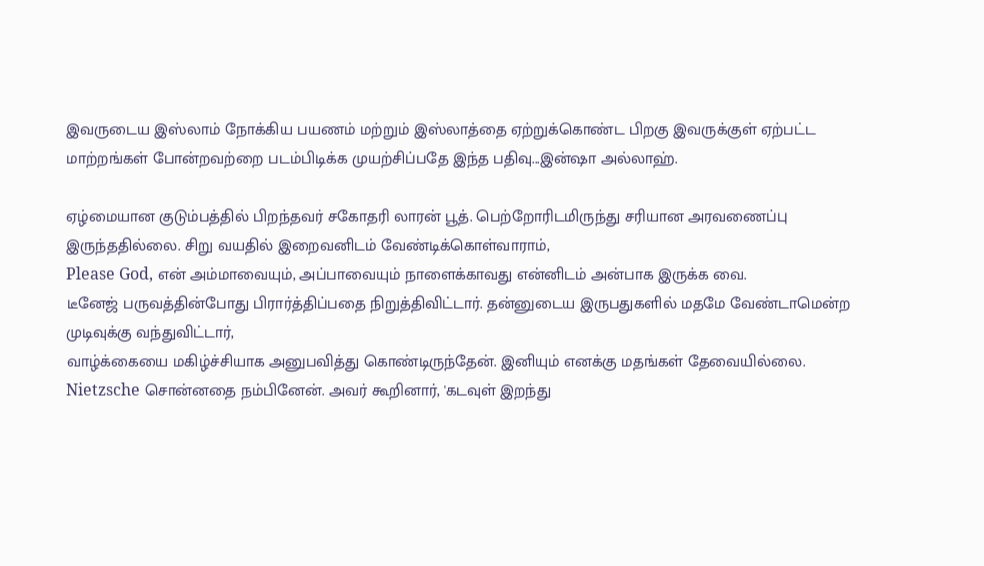இவருடைய இஸ்லாம் நோக்கிய பயணம் மற்றும் இஸ்லாத்தை ஏற்றுக்கொண்ட பிறகு இவருக்குள் ஏற்பட்ட மாற்றங்கள் போன்றவற்றை படம்பிடிக்க முயற்சிப்பதே இந்த பதிவு...இன்ஷா அல்லாஹ்.

ஏழ்மையான குடும்பத்தில் பிறந்தவர் சகோதரி லாரன் பூத். பெற்றோரிடமிருந்து சரியான அரவணைப்பு இருந்ததில்லை. சிறு வயதில் இறைவனிடம் வேண்டிக்கொள்வாராம்,
Please God, என் அம்மாவையும், அப்பாவையும் நாளைக்காவது என்னிடம் அன்பாக இருக்க வை.
டீனேஜ் பருவத்தின்போது பிரார்த்திப்பதை நிறுத்திவிட்டார். தன்னுடைய இருபதுகளில் மதமே வேண்டாமென்ற முடிவுக்கு வந்துவிட்டார்,
வாழ்க்கையை மகிழ்ச்சியாக அனுபவித்து கொண்டிருந்தேன். இனியும் எனக்கு மதங்கள் தேவையில்லை. Nietzsche சொன்னதை நம்பினேன். அவர் கூறினார், 'கடவுள் இறந்து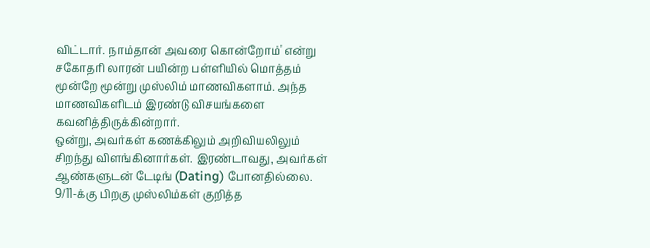விட்டார். நாம்தான் அவரை கொன்றோம்' என்று
சகோதரி லாரன் பயின்ற பள்ளியில் மொத்தம் மூன்றே மூன்று முஸ்லிம் மாணவிகளாம். அந்த மாணவிகளிடம் இரண்டு விசயங்களை கவனித்திருக்கின்றார்.
ஒன்று, அவர்கள் கணக்கிலும் அறிவியலிலும் சிறந்து விளங்கினார்கள். இரண்டாவது, அவர்கள் ஆண்களுடன் டேடிங் (Dating) போனதில்லை.
9/11-க்கு பிறகு முஸ்லிம்கள் குறித்த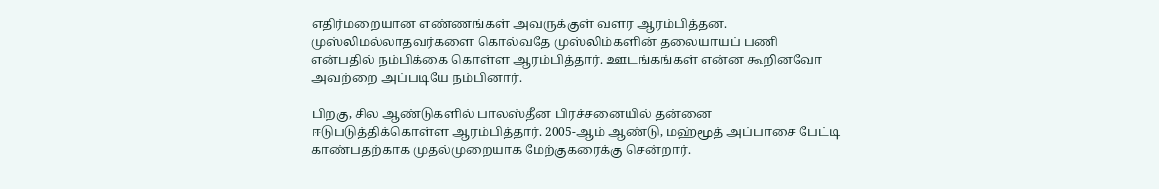எதிர்மறையான எண்ணங்கள் அவருக்குள் வளர ஆரம்பித்தன. முஸ்லிமல்லாதவர்களை கொல்வதே முஸ்லிம்களின் தலையாயப் பணி என்பதில் நம்பிக்கை கொள்ள ஆரம்பித்தார். ஊடங்கங்கள் என்ன கூறினவோ அவற்றை அப்படியே நம்பினார்.

பிறகு, சில ஆண்டுகளில் பாலஸ்தீன பிரச்சனையில் தன்னை ஈடுபடுத்திக்கொள்ள ஆரம்பித்தார். 2005-ஆம் ஆண்டு, மஹ்மூத் அப்பாசை பேட்டி காண்பதற்காக முதல்முறையாக மேற்குகரைக்கு சென்றார்.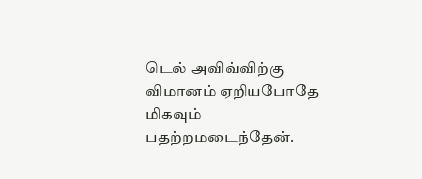டெல் அவிவ்விற்கு விமானம் ஏறியபோதே மிகவும் பதற்றமடைந்தேன்.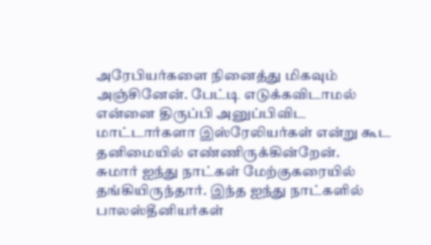அரேபியர்களை நினைத்து மிகவும் அஞ்சினேன். பேட்டி எடுக்கவிடாமல் என்னை திருப்பி அனுப்பிவிட மாட்டார்களா இஸ்ரேலியர்கள் என்று கூட தனிமையில் எண்ணிருக்கின்றேன்.
சுமார் ஐந்து நாட்கள் மேற்குகரையில் தங்கியிருந்தார். இந்த ஐந்து நாட்களில் பாலஸ்தீனியர்கள்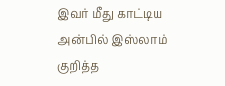இவர் மீது காட்டிய அன்பில் இஸ்லாம் குறித்த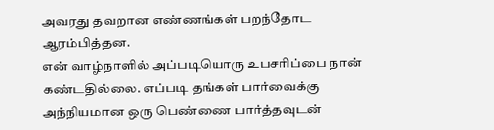அவரது தவறான எண்ணங்கள் பறந்தோட ஆரம்பித்தன.
என் வாழ்நாளில் அப்படியொரு உபசரிப்பை நான் கண்டதில்லை. எப்படி தங்கள் பார்வைக்கு அந்நியமான ஒரு பெண்ணை பார்த்தவுடன்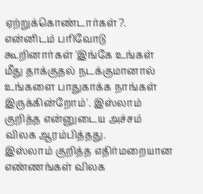ஏற்றுக்கொண்டார்கள்?. என்னிடம் பரிவோடு கூறினார்கள் 'இங்கே உங்கள் மீது தாக்குதல் நடக்குமானால் உங்களை பாதுகாக்க நாங்கள் இருக்கின்றோம்'. இஸ்லாம் குறித்த என்னுடைய அச்சம் விலக ஆரம்பித்தது.
இஸ்லாம் குறித்த எதிர்மறையான எண்ணங்கள் விலக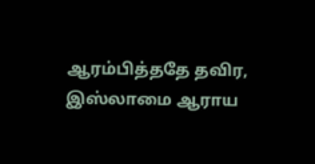ஆரம்பித்ததே தவிர, இஸ்லாமை ஆராய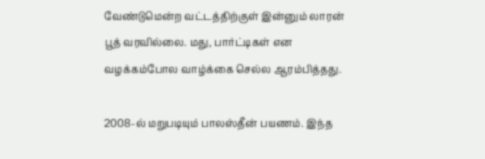வேண்டுமென்ற வட்டத்திற்குள் இன்னும் லாரன் பூத் வரவில்லை. மது, பார்ட்டிகள் என வழக்கம்போல வாழ்க்கை செல்ல ஆரம்பித்தது.

2008-ல் மறுபடியும் பாலஸ்தீன் பயணம். இந்த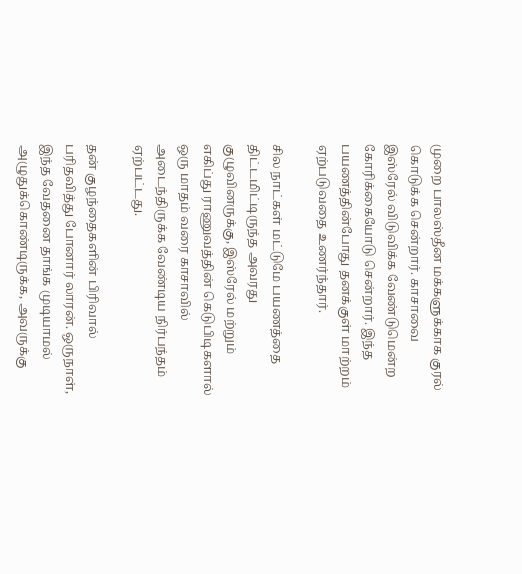முறை பாலஸ்தீன மக்களுக்காக குரல் கொடுக்க சென்றார். காசாவை இஸ்ரேல் விடுவிக்க வேண்டுமென்ற கோரிக்கையோடு சென்றார். இந்த பயணத்தின்போது தனக்குள் மாற்றம் ஏற்படுவதை உணர்ந்தார்.

சில நாட்கள் மட்டுமே பயணத்தை திட்டமிட்டிருந்த அவரது குழுவினருக்கு, இஸ்ரேல் மற்றும் எகிப்து ராணுவத்தின் கெடுபிடிகளால் ஒரு மாதம் வரை காசாவில் அடைந்திருக்க வேண்டிய நிர்பந்தம் ஏற்பட்டது.

தன் குழந்தைகளின் பிரிவால் பரிதவித்து போனார் லாரன். ஒருநாள், இந்த வேதனை தாங்க முடியாமல் அழுதுக்கொண்டிருக்க, அவருக்கு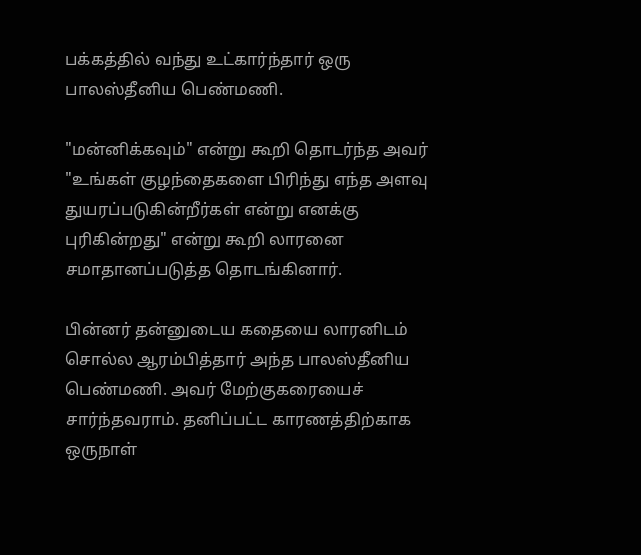பக்கத்தில் வந்து உட்கார்ந்தார் ஒரு பாலஸ்தீனிய பெண்மணி.

"மன்னிக்கவும்" என்று கூறி தொடர்ந்த அவர் "உங்கள் குழந்தைகளை பிரிந்து எந்த அளவு துயரப்படுகின்றீர்கள் என்று எனக்கு புரிகின்றது" என்று கூறி லாரனை சமாதானப்படுத்த தொடங்கினார்.

பின்னர் தன்னுடைய கதையை லாரனிடம் சொல்ல ஆரம்பித்தார் அந்த பாலஸ்தீனிய பெண்மணி. அவர் மேற்குகரையைச் சார்ந்தவராம். தனிப்பட்ட காரணத்திற்காக ஒருநாள்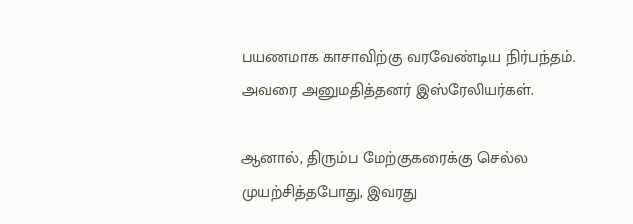பயணமாக காசாவிற்கு வரவேண்டிய நிர்பந்தம். அவரை அனுமதித்தனர் இஸ்ரேலியர்கள்.

ஆனால், திரும்ப மேற்குகரைக்கு செல்ல முயற்சித்தபோது, இவரது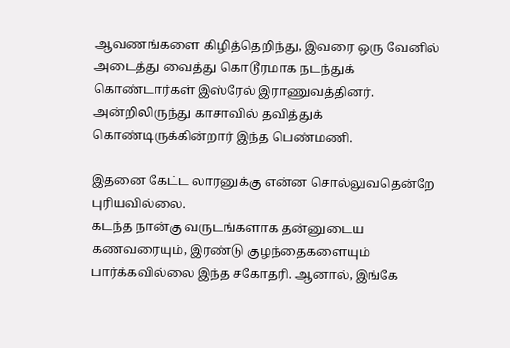ஆவணங்களை கிழித்தெறிந்து, இவரை ஒரு வேனில் அடைத்து வைத்து கொடூரமாக நடந்துக் கொண்டார்கள் இஸ்ரேல் இராணுவத்தினர். அன்றிலிருந்து காசாவில் தவித்துக் கொண்டிருக்கின்றார் இந்த பெண்மணி.

இதனை கேட்ட லாரனுக்கு என்ன சொல்லுவதென்றே புரியவில்லை.
கடந்த நான்கு வருடங்களாக தன்னுடைய கணவரையும், இரண்டு குழந்தைகளையும் பார்க்கவில்லை இந்த சகோதரி. ஆனால், இங்கே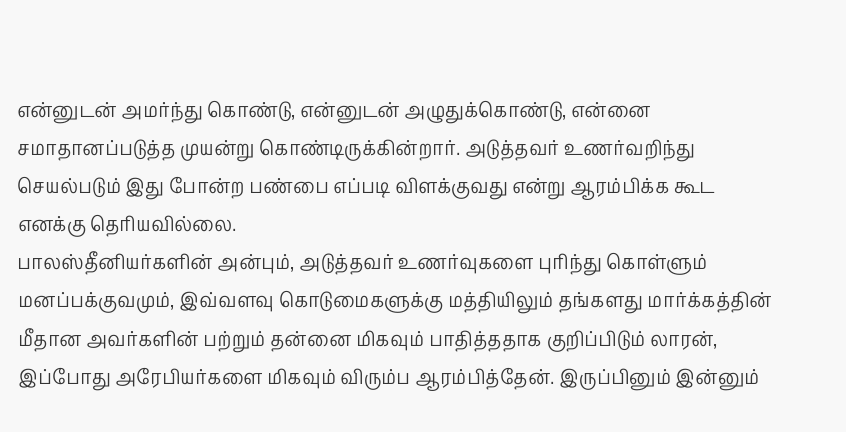என்னுடன் அமர்ந்து கொண்டு, என்னுடன் அழுதுக்கொண்டு, என்னை சமாதானப்படுத்த முயன்று கொண்டிருக்கின்றார். அடுத்தவர் உணர்வறிந்து செயல்படும் இது போன்ற பண்பை எப்படி விளக்குவது என்று ஆரம்பிக்க கூட எனக்கு தெரியவில்லை.
பாலஸ்தீனியர்களின் அன்பும், அடுத்தவர் உணர்வுகளை புரிந்து கொள்ளும் மனப்பக்குவமும், இவ்வளவு கொடுமைகளுக்கு மத்தியிலும் தங்களது மார்க்கத்தின் மீதான அவர்களின் பற்றும் தன்னை மிகவும் பாதித்ததாக குறிப்பிடும் லாரன்,
இப்போது அரேபியர்களை மிகவும் விரும்ப ஆரம்பித்தேன். இருப்பினும் இன்னும்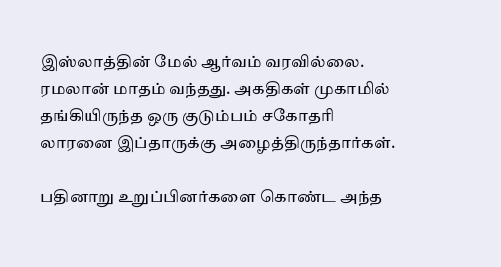இஸ்லாத்தின் மேல் ஆர்வம் வரவில்லை.
ரமலான் மாதம் வந்தது. அகதிகள் முகாமில் தங்கியிருந்த ஒரு குடும்பம் சகோதரி லாரனை இப்தாருக்கு அழைத்திருந்தார்கள்.

பதினாறு உறுப்பினர்களை கொண்ட அந்த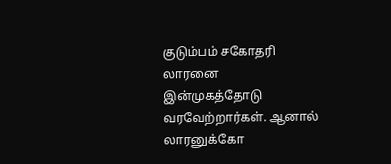குடும்பம் சகோதரி லாரனை இன்முகத்தோடு வரவேற்றார்கள். ஆனால் லாரனுக்கோ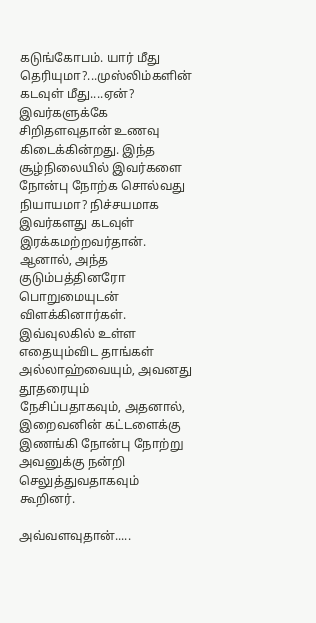கடுங்கோபம். யார் மீது தெரியுமா?...முஸ்லிம்களின் கடவுள் மீது....ஏன்?
இவர்களுக்கே சிறிதளவுதான் உணவு கிடைக்கின்றது. இந்த சூழ்நிலையில் இவர்களை நோன்பு நோற்க சொல்வது நியாயமா? நிச்சயமாக இவர்களது கடவுள் இரக்கமற்றவர்தான்.
ஆனால், அந்த குடும்பத்தினரோ பொறுமையுடன் விளக்கினார்கள். இவ்வுலகில் உள்ள எதையும்விட தாங்கள் அல்லாஹ்வையும், அவனது தூதரையும் நேசிப்பதாகவும், அதனால், இறைவனின் கட்டளைக்கு இணங்கி நோன்பு நோற்று அவனுக்கு நன்றி செலுத்துவதாகவும் கூறினர்.

அவ்வளவுதான்.....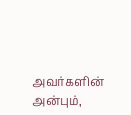அவர்களின் அன்பும்,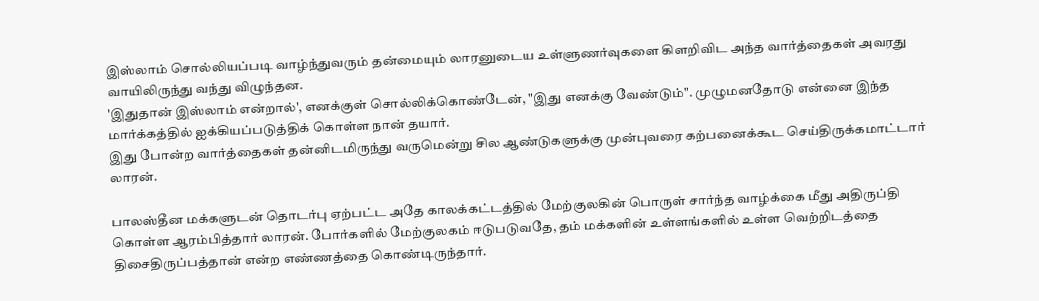இஸ்லாம் சொல்லியப்படி வாழ்ந்துவரும் தன்மையும் லாரனுடைய உள்ளுணர்வுகளை கிளறிவிட அந்த வார்த்தைகள் அவரது வாயிலிருந்து வந்து விழுந்தன.
'இதுதான் இஸ்லாம் என்றால்', எனக்குள் சொல்லிக்கொண்டேன், "இது எனக்கு வேண்டும்". முழுமனதோடு என்னை இந்த மார்க்கத்தில் ஐக்கியப்படுத்திக் கொள்ள நான் தயார்.
இது போன்ற வார்த்தைகள் தன்னிடமிருந்து வருமென்று சில ஆண்டுகளுக்கு முன்புவரை கற்பனைக்கூட செய்திருக்கமாட்டார் லாரன்.

பாலஸ்தீன மக்களுடன் தொடர்பு ஏற்பட்ட அதே காலக்கட்டத்தில் மேற்குலகின் பொருள் சார்ந்த வாழ்க்கை மீது அதிருப்தி கொள்ள ஆரம்பித்தார் லாரன். போர்களில் மேற்குலகம் ஈடுபடுவதே, தம் மக்களின் உள்ளங்களில் உள்ள வெற்றிடத்தை திசைதிருப்பத்தான் என்ற எண்ணத்தை கொண்டிருந்தார்.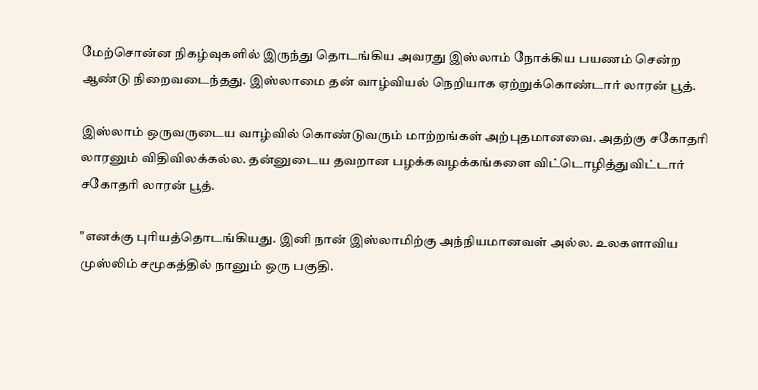மேற்சொன்ன நிகழ்வுகளில் இருந்து தொடங்கிய அவரது இஸ்லாம் நோக்கிய பயணம் சென்ற ஆண்டு நிறைவடைந்தது. இஸ்லாமை தன் வாழ்வியல் நெறியாக ஏற்றுக்கொண்டார் லாரன் பூத்.

இஸ்லாம் ஒருவருடைய வாழ்வில் கொண்டுவரும் மாற்றங்கள் அற்புதமானவை. அதற்கு சகோதரி லாரனும் விதிவிலக்கல்ல. தன்னுடைய தவறான பழக்கவழக்கங்களை விட்டொழித்துவிட்டார் சகோதரி லாரன் பூத்.

"எனக்கு புரியத்தொடங்கியது. இனி நான் இஸ்லாமிற்கு அந்நியமானவள் அல்ல. உலகளாவிய முஸ்லிம் சமூகத்தில் நானும் ஒரு பகுதி.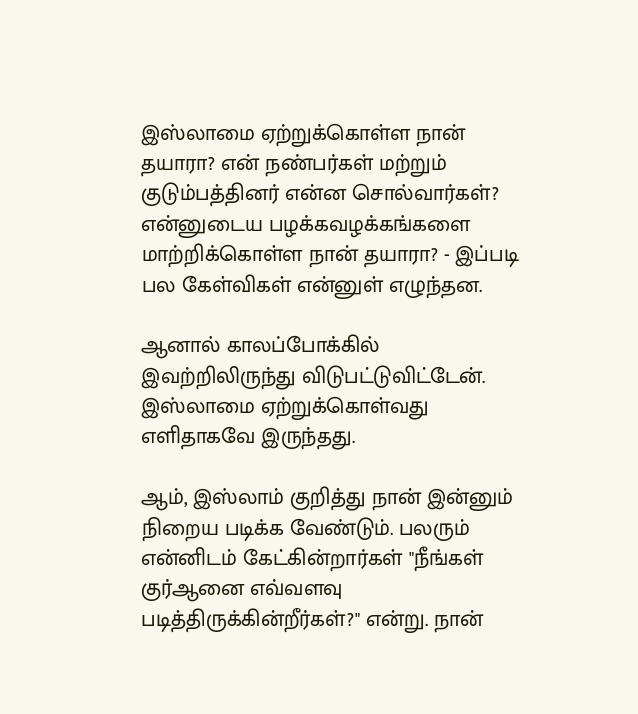இஸ்லாமை ஏற்றுக்கொள்ள நான் தயாரா? என் நண்பர்கள் மற்றும் குடும்பத்தினர் என்ன சொல்வார்கள்? என்னுடைய பழக்கவழக்கங்களை மாற்றிக்கொள்ள நான் தயாரா? - இப்படி பல கேள்விகள் என்னுள் எழுந்தன.

ஆனால் காலப்போக்கில் இவற்றிலிருந்து விடுபட்டுவிட்டேன். இஸ்லாமை ஏற்றுக்கொள்வது எளிதாகவே இருந்தது.

ஆம், இஸ்லாம் குறித்து நான் இன்னும் நிறைய படிக்க வேண்டும். பலரும் என்னிடம் கேட்கின்றார்கள் "நீங்கள் குர்ஆனை எவ்வளவு படித்திருக்கின்றீர்கள்?" என்று. நான்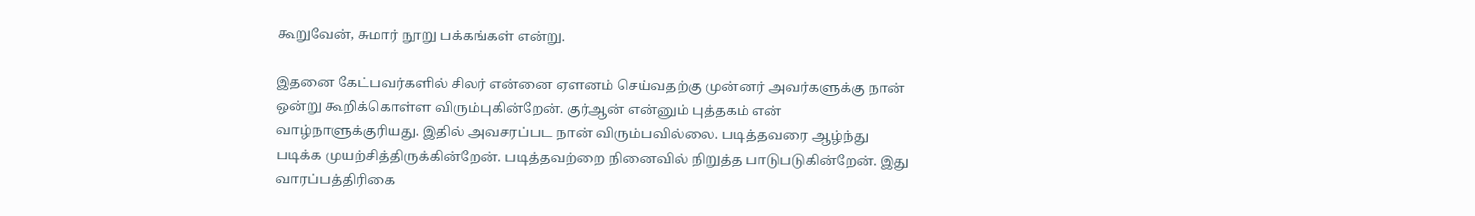கூறுவேன், சுமார் நூறு பக்கங்கள் என்று.

இதனை கேட்பவர்களில் சிலர் என்னை ஏளனம் செய்வதற்கு முன்னர் அவர்களுக்கு நான் ஒன்று கூறிக்கொள்ள விரும்புகின்றேன். குர்ஆன் என்னும் புத்தகம் என் வாழ்நாளுக்குரியது. இதில் அவசரப்பட நான் விரும்பவில்லை. படித்தவரை ஆழ்ந்து படிக்க முயற்சித்திருக்கின்றேன். படித்தவற்றை நினைவில் நிறுத்த பாடுபடுகின்றேன். இது வாரப்பத்திரிகை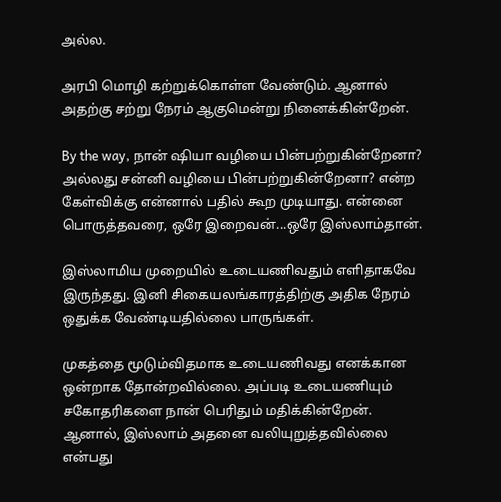அல்ல.

அரபி மொழி கற்றுக்கொள்ள வேண்டும். ஆனால் அதற்கு சற்று நேரம் ஆகுமென்று நினைக்கின்றேன்.

By the way, நான் ஷியா வழியை பின்பற்றுகின்றேனா? அல்லது சன்னி வழியை பின்பற்றுகின்றேனா? என்ற கேள்விக்கு என்னால் பதில் கூற முடியாது. என்னை பொருத்தவரை, ஒரே இறைவன்...ஒரே இஸ்லாம்தான்.

இஸ்லாமிய முறையில் உடையணிவதும் எளிதாகவே இருந்தது. இனி சிகையலங்காரத்திற்கு அதிக நேரம் ஒதுக்க வேண்டியதில்லை பாருங்கள்.

முகத்தை மூடும்விதமாக உடையணிவது எனக்கான ஒன்றாக தோன்றவில்லை. அப்படி உடையணியும் சகோதரிகளை நான் பெரிதும் மதிக்கின்றேன். ஆனால், இஸ்லாம் அதனை வலியுறுத்தவில்லை என்பது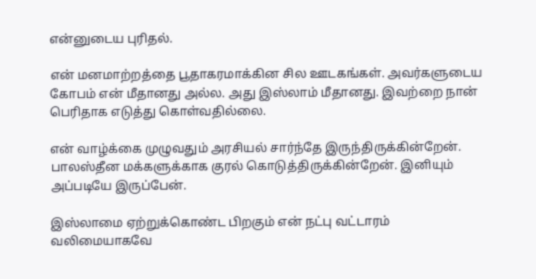என்னுடைய புரிதல்.

என் மனமாற்றத்தை பூதாகரமாக்கின சில ஊடகங்கள். அவர்களுடைய கோபம் என் மீதானது அல்ல. அது இஸ்லாம் மீதானது. இவற்றை நான் பெரிதாக எடுத்து கொள்வதில்லை.

என் வாழ்க்கை முழுவதும் அரசியல் சார்ந்தே இருந்திருக்கின்றேன். பாலஸ்தீன மக்களுக்காக குரல் கொடுத்திருக்கின்றேன். இனியும் அப்படியே இருப்பேன்.

இஸ்லாமை ஏற்றுக்கொண்ட பிறகும் என் நட்பு வட்டாரம் வலிமையாகவே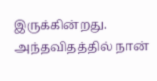இருக்கின்றது. அந்தவிதத்தில் நான்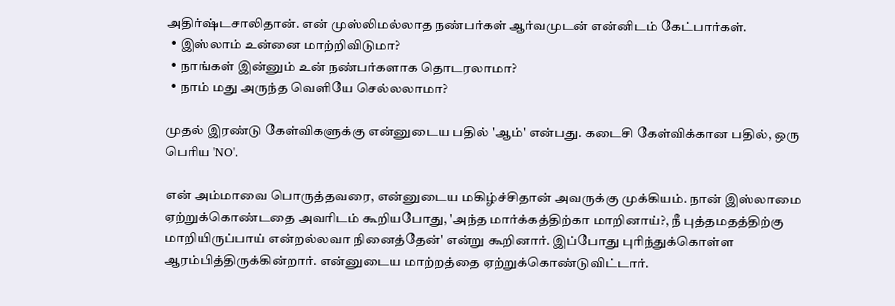அதிர்ஷ்டசாலிதான். என் முஸ்லிமல்லாத நண்பர்கள் ஆர்வமுடன் என்னிடம் கேட்பார்கள்.
  • இஸ்லாம் உன்னை மாற்றிவிடுமா?
  • நாங்கள் இன்னும் உன் நண்பர்களாக தொடரலாமா?
  • நாம் மது அருந்த வெளியே செல்லலாமா?

முதல் இரண்டு கேள்விகளுக்கு என்னுடைய பதில் 'ஆம்' என்பது. கடைசி கேள்விக்கான பதில், ஒரு பெரிய 'NO'.

என் அம்மாவை பொருத்தவரை, என்னுடைய மகிழ்ச்சிதான் அவருக்கு முக்கியம். நான் இஸ்லாமை ஏற்றுக்கொண்டதை அவரிடம் கூறியபோது, 'அந்த மார்க்கத்திற்கா மாறினாய்?, நீ புத்தமதத்திற்கு மாறியிருப்பாய் என்றல்லவா நினைத்தேன்' என்று கூறினார். இப்போது புரிந்துக்கொள்ள ஆரம்பித்திருக்கின்றார். என்னுடைய மாற்றத்தை ஏற்றுக்கொண்டுவிட்டார்.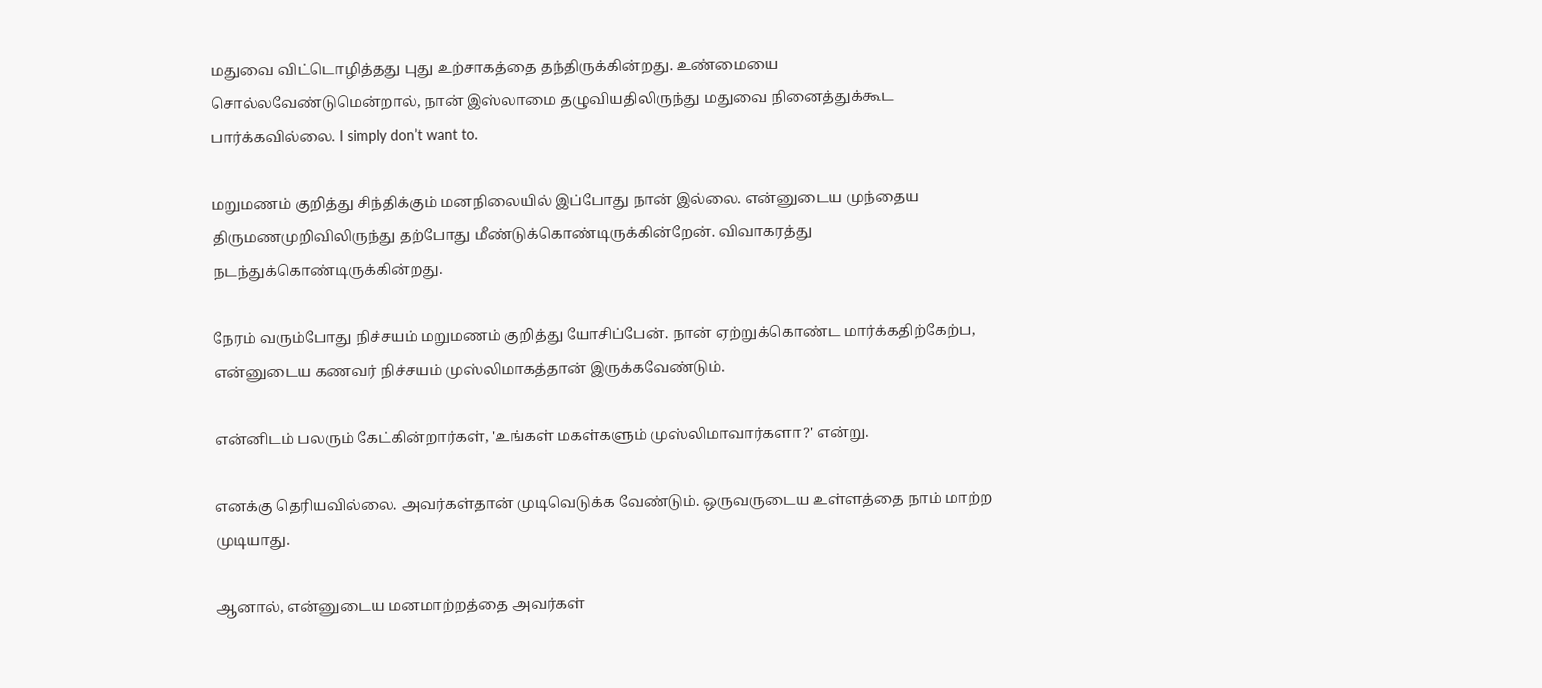மதுவை விட்டொழித்தது புது உற்சாகத்தை தந்திருக்கின்றது. உண்மையை சொல்லவேண்டுமென்றால், நான் இஸ்லாமை தழுவியதிலிருந்து மதுவை நினைத்துக்கூட பார்க்கவில்லை. I simply don’t want to.

மறுமணம் குறித்து சிந்திக்கும் மனநிலையில் இப்போது நான் இல்லை. என்னுடைய முந்தைய திருமணமுறிவிலிருந்து தற்போது மீண்டுக்கொண்டிருக்கின்றேன். விவாகரத்து நடந்துக்கொண்டிருக்கின்றது.

நேரம் வரும்போது நிச்சயம் மறுமணம் குறித்து யோசிப்பேன். நான் ஏற்றுக்கொண்ட மார்க்கதிற்கேற்ப, என்னுடைய கணவர் நிச்சயம் முஸ்லிமாகத்தான் இருக்கவேண்டும்.

என்னிடம் பலரும் கேட்கின்றார்கள், 'உங்கள் மகள்களும் முஸ்லிமாவார்களா?' என்று.

எனக்கு தெரியவில்லை. அவர்கள்தான் முடிவெடுக்க வேண்டும். ஒருவருடைய உள்ளத்தை நாம் மாற்ற முடியாது.

ஆனால், என்னுடைய மனமாற்றத்தை அவர்கள்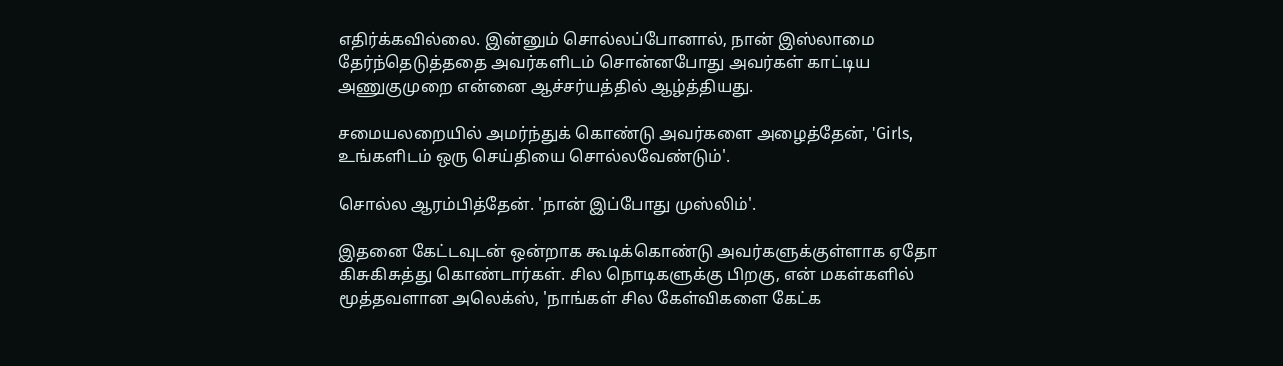எதிர்க்கவில்லை. இன்னும் சொல்லப்போனால், நான் இஸ்லாமை தேர்ந்தெடுத்ததை அவர்களிடம் சொன்னபோது அவர்கள் காட்டிய அணுகுமுறை என்னை ஆச்சர்யத்தில் ஆழ்த்தியது.

சமையலறையில் அமர்ந்துக் கொண்டு அவர்களை அழைத்தேன், 'Girls, உங்களிடம் ஒரு செய்தியை சொல்லவேண்டும்'.

சொல்ல ஆரம்பித்தேன். 'நான் இப்போது முஸ்லிம்'.

இதனை கேட்டவுடன் ஒன்றாக கூடிக்கொண்டு அவர்களுக்குள்ளாக ஏதோ கிசுகிசுத்து கொண்டார்கள். சில நொடிகளுக்கு பிறகு, என் மகள்களில் மூத்தவளான அலெக்ஸ், 'நாங்கள் சில கேள்விகளை கேட்க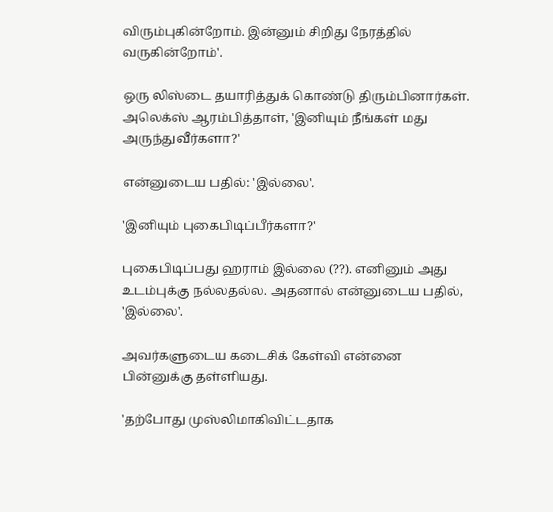விரும்புகின்றோம். இன்னும் சிறிது நேரத்தில் வருகின்றோம்'.

ஒரு லிஸ்டை தயாரித்துக் கொண்டு திரும்பினார்கள். அலெக்ஸ் ஆரம்பித்தாள், 'இனியும் நீங்கள் மது அருந்துவீர்களா?'

என்னுடைய பதில்: 'இல்லை'.

'இனியும் புகைபிடிப்பீர்களா?'

புகைபிடிப்பது ஹராம் இல்லை (??). எனினும் அது உடம்புக்கு நல்லதல்ல. அதனால் என்னுடைய பதில், 'இல்லை'.

அவர்களுடைய கடைசிக் கேள்வி என்னை பின்னுக்கு தள்ளியது.

'தற்போது முஸ்லிமாகிவிட்டதாக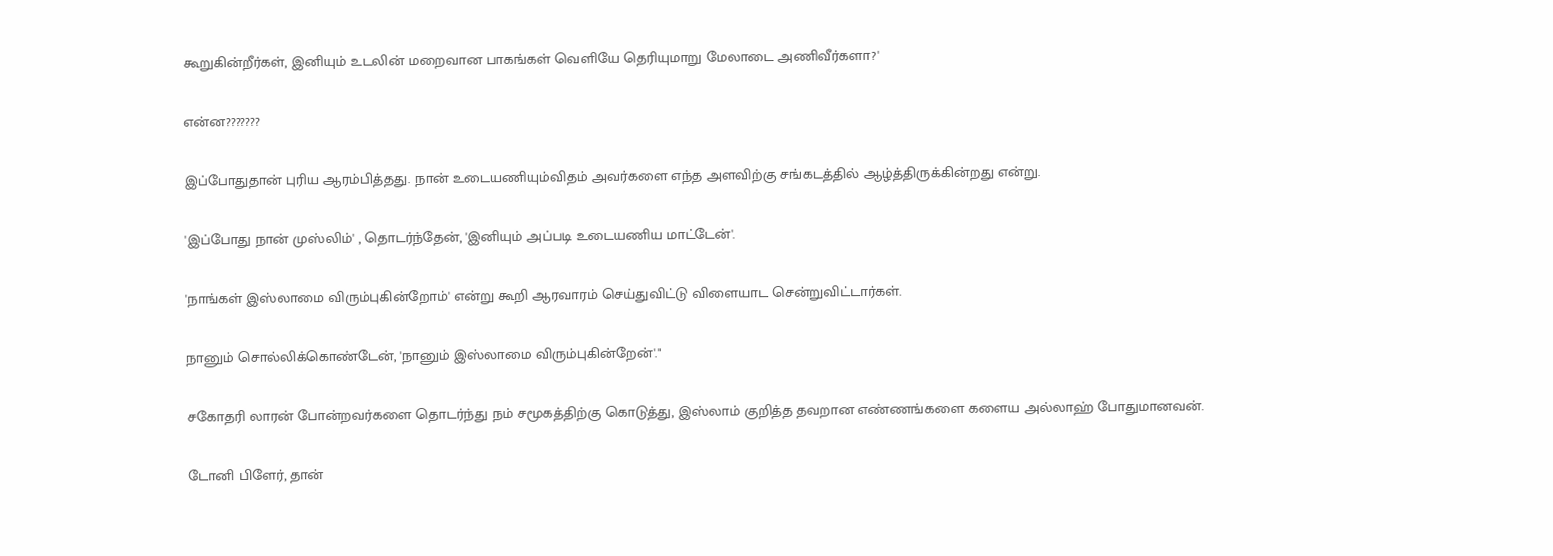கூறுகின்றீர்கள், இனியும் உடலின் மறைவான பாகங்கள் வெளியே தெரியுமாறு மேலாடை அணிவீர்களா?'

என்ன???????

இப்போதுதான் புரிய ஆரம்பித்தது. நான் உடையணியும்விதம் அவர்களை எந்த அளவிற்கு சங்கடத்தில் ஆழ்த்திருக்கின்றது என்று.

'இப்போது நான் முஸ்லிம்' , தொடர்ந்தேன், 'இனியும் அப்படி உடையணிய மாட்டேன்'.

'நாங்கள் இஸ்லாமை விரும்புகின்றோம்' என்று கூறி ஆரவாரம் செய்துவிட்டு விளையாட சென்றுவிட்டார்கள்.

நானும் சொல்லிக்கொண்டேன், 'நானும் இஸ்லாமை விரும்புகின்றேன்'."

சகோதரி லாரன் போன்றவர்களை தொடர்ந்து நம் சமூகத்திற்கு கொடுத்து, இஸ்லாம் குறித்த தவறான எண்ணங்களை களைய அல்லாஹ் போதுமானவன்.

டோனி பிளேர், தான்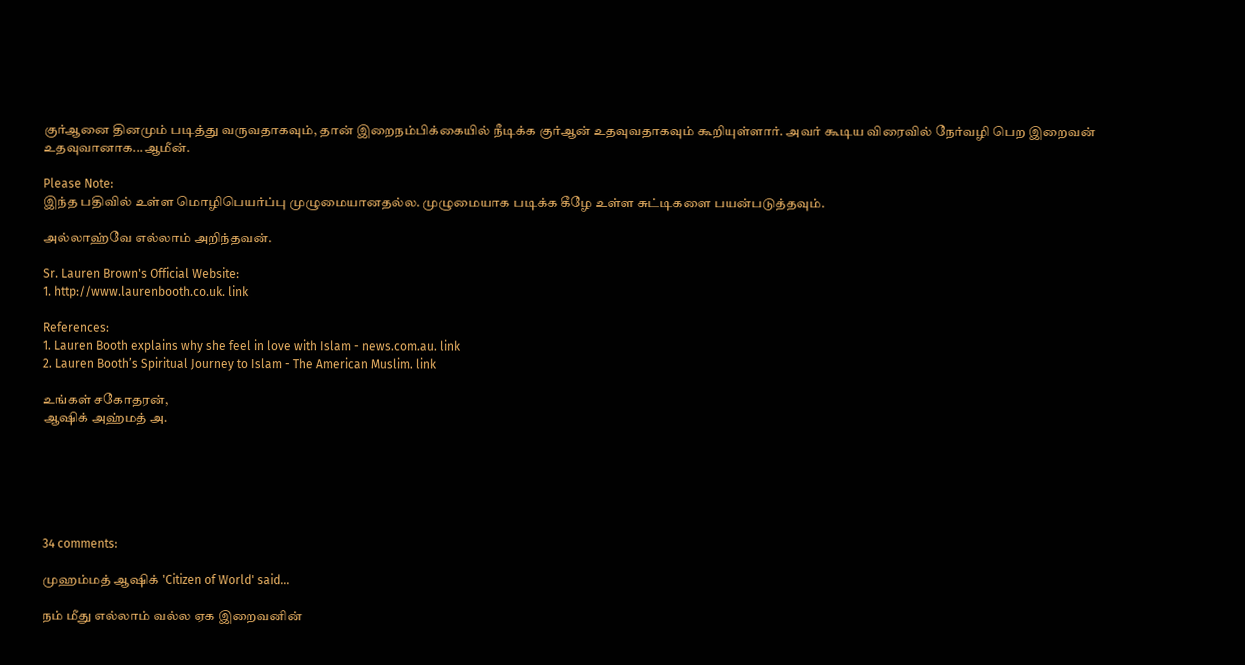குர்ஆனை தினமும் படித்து வருவதாகவும், தான் இறைநம்பிக்கையில் நீடிக்க குர்ஆன் உதவுவதாகவும் கூறியுள்ளார். அவர் கூடிய விரைவில் நேர்வழி பெற இறைவன் உதவுவானாக...ஆமீன்.

Please Note:
இந்த பதிவில் உள்ள மொழிபெயர்ப்பு முழுமையானதல்ல. முழுமையாக படிக்க கீழே உள்ள சுட்டிகளை பயன்படுத்தவும்.

அல்லாஹ்வே எல்லாம் அறிந்தவன்.

Sr. Lauren Brown's Official Website:
1. http://www.laurenbooth.co.uk. link

References:
1. Lauren Booth explains why she feel in love with Islam - news.com.au. link
2. Lauren Booth’s Spiritual Journey to Islam - The American Muslim. link

உங்கள் சகோதரன்,
ஆஷிக் அஹ்மத் அ.






34 comments:

முஹம்மத் ஆஷிக் 'Citizen of World' said...

நம் மீது எல்லாம் வல்ல ஏக இறைவனின்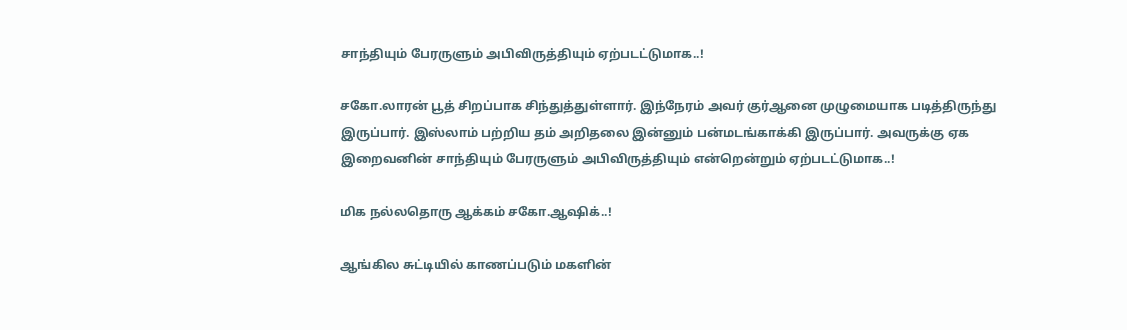சாந்தியும் பேரருளும் அபிவிருத்தியும் ஏற்படட்டுமாக..!

சகோ.லாரன் பூத் சிறப்பாக சிந்துத்துள்ளார். இந்நேரம் அவர் குர்ஆனை முழுமையாக படித்திருந்து இருப்பார். இஸ்லாம் பற்றிய தம் அறிதலை இன்னும் பன்மடங்காக்கி இருப்பார். அவருக்கு ஏக இறைவனின் சாந்தியும் பேரருளும் அபிவிருத்தியும் என்றென்றும் ஏற்படட்டுமாக..!

மிக நல்லதொரு ஆக்கம் சகோ.ஆஷிக்..!

ஆங்கில சுட்டியில் காணப்படும் மகளின்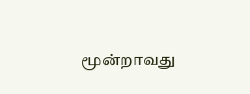மூன்றாவது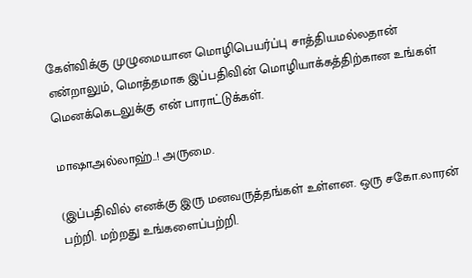கேள்விக்கு முழுமையான மொழிபெயர்ப்பு சாத்தியமல்லதான் என்றாலும், மொத்தமாக இப்பதிவின் மொழியாக்கத்திற்கான உங்கள் மெனக்கெடலுக்கு என் பாராட்டுக்கள்.

மாஷாஅல்லாஹ்..! அருமை.

(இப்பதிவில் எனக்கு இரு மனவருத்தங்கள் உள்ளன. ஒரு சகோ.லாரன் பற்றி. மற்றது உங்களைப்பற்றி.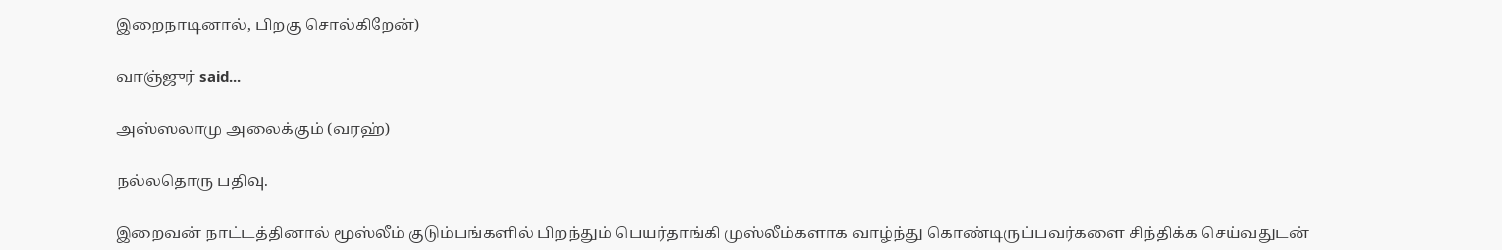இறைநாடினால், பிறகு சொல்கிறேன்)

வாஞ்ஜுர் said...

அஸ்ஸலாமு அலைக்கும் (வரஹ்)

நல்லதொரு பதிவு.

இறைவன் நாட்டத்தினால் மூஸ்லீம் குடும்பங்களில் பிறந்தும் பெயர்தாங்கி முஸ்லீம்களாக வாழ்ந்து கொண்டிருப்பவர்களை சிந்திக்க செய்வதுடன்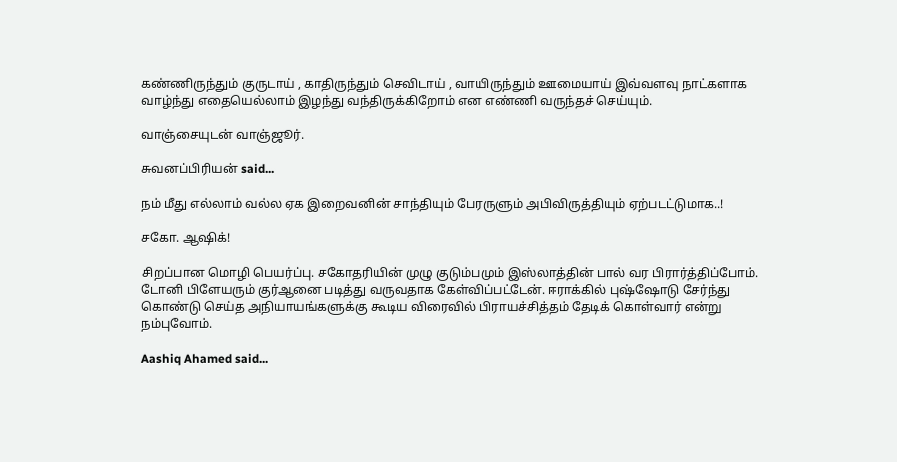கண்ணிருந்தும் குருடாய் , காதிருந்தும் செவிடாய் , வாயிருந்தும் ஊமையாய் இவ்வளவு நாட்களாக வாழ்ந்து எதையெல்லாம் இழந்து வந்திருக்கிறோம் என எண்ணி வருந்தச் செய்யும்.

வாஞ்சையுடன் வாஞ்ஜூர்.

சுவனப்பிரியன் said...

நம் மீது எல்லாம் வல்ல ஏக இறைவனின் சாந்தியும் பேரருளும் அபிவிருத்தியும் ஏற்படட்டுமாக..!

சகோ. ஆஷிக்!

சிறப்பான மொழி பெயர்ப்பு. சகோதரியின் முழு குடும்பமும் இஸ்லாத்தின் பால் வர பிரார்த்திப்போம். டோனி பிளேயரும் குர்ஆனை படித்து வருவதாக கேள்விப்பட்டேன். ஈராக்கில் புஷ்ஷோடு சேர்ந்து கொண்டு செய்த அநியாயங்களுக்கு கூடிய விரைவில் பிராயச்சித்தம் தேடிக் கொள்வார் என்று நம்புவோம்.

Aashiq Ahamed said...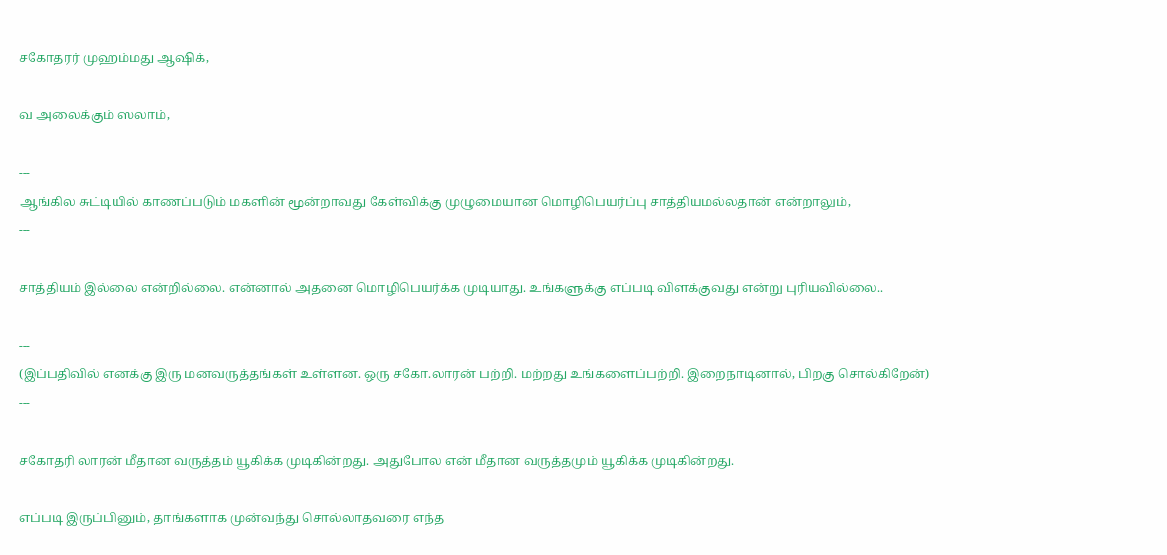சகோதரர் முஹம்மது ஆஷிக்,

வ அலைக்கும் ஸலாம்,

---
ஆங்கில சுட்டியில் காணப்படும் மகளின் மூன்றாவது கேள்விக்கு முழுமையான மொழிபெயர்ப்பு சாத்தியமல்லதான் என்றாலும்,
---

சாத்தியம் இல்லை என்றில்லை. என்னால் அதனை மொழிபெயர்க்க முடியாது. உங்களுக்கு எப்படி விளக்குவது என்று புரியவில்லை..

---
(இப்பதிவில் எனக்கு இரு மனவருத்தங்கள் உள்ளன. ஒரு சகோ.லாரன் பற்றி. மற்றது உங்களைப்பற்றி. இறைநாடினால், பிறகு சொல்கிறேன்)
---

சகோதரி லாரன் மீதான வருத்தம் யூகிக்க முடிகின்றது. அதுபோல என் மீதான வருத்தமும் யூகிக்க முடிகின்றது.

எப்படி இருப்பினும், தாங்களாக முன்வந்து சொல்லாதவரை எந்த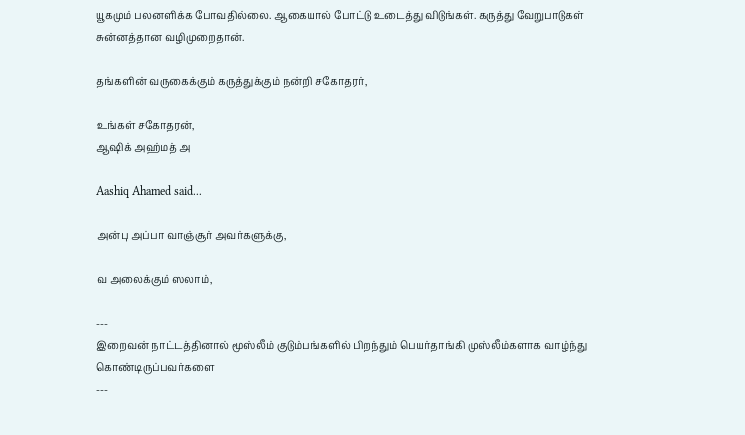யூகமும் பலனளிக்க போவதில்லை. ஆகையால் போட்டு உடைத்து விடுங்கள். கருத்து வேறுபாடுகள் சுன்னத்தான வழிமுறைதான்.

தங்களின் வருகைக்கும் கருத்துக்கும் நன்றி சகோதரர்,

உங்கள் சகோதரன்,
ஆஷிக் அஹ்மத் அ

Aashiq Ahamed said...

அன்பு அப்பா வாஞ்சூர் அவர்களுக்கு,

வ அலைக்கும் ஸலாம்,

---
இறைவன் நாட்டத்தினால் மூஸ்லீம் குடும்பங்களில் பிறந்தும் பெயர்தாங்கி முஸ்லீம்களாக வாழ்ந்து கொண்டிருப்பவர்களை
---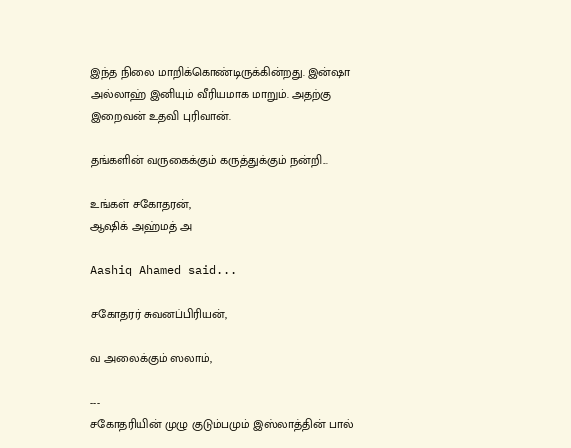இந்த நிலை மாறிக்கொண்டிருக்கின்றது. இன்ஷா அல்லாஹ் இனியும் வீரியமாக மாறும். அதற்கு இறைவன் உதவி புரிவான்.

தங்களின் வருகைக்கும் கருத்துக்கும் நன்றி...

உங்கள் சகோதரன்,
ஆஷிக் அஹ்மத் அ

Aashiq Ahamed said...

சகோதரர் சுவனப்பிரியன்,

வ அலைக்கும் ஸலாம்,

---
சகோதரியின் முழு குடும்பமும் இஸ்லாத்தின் பால்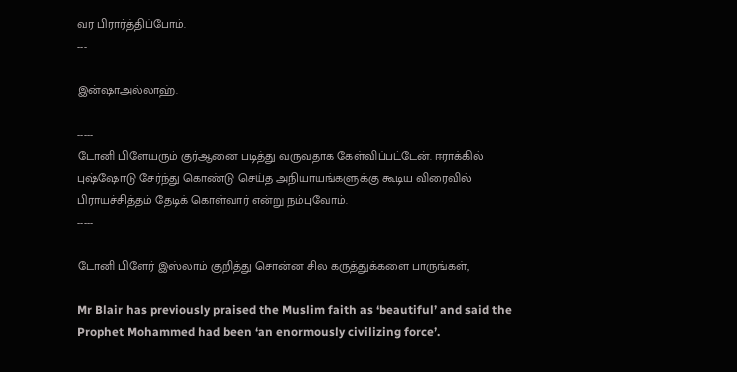வர பிரார்த்திப்போம்.
---

இன்ஷாஅல்லாஹ்.

-----
டோனி பிளேயரும் குர்ஆனை படித்து வருவதாக கேள்விப்பட்டேன். ஈராக்கில் புஷ்ஷோடு சேர்ந்து கொண்டு செய்த அநியாயங்களுக்கு கூடிய விரைவில் பிராயச்சித்தம் தேடிக் கொள்வார் என்று நம்புவோம்.
-----

டோனி பிளேர் இஸ்லாம் குறித்து சொன்ன சில கருத்துக்களை பாருங்கள்,

Mr Blair has previously praised the Muslim faith as ‘beautiful’ and said the Prophet Mohammed had been ‘an enormously civilizing force’.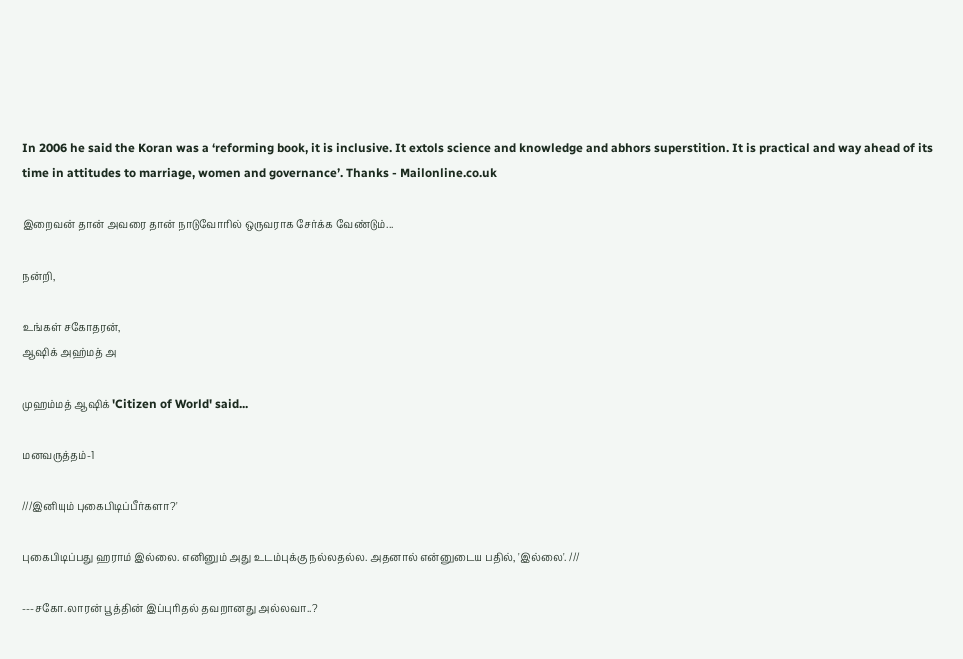In 2006 he said the Koran was a ‘reforming book, it is inclusive. It extols science and knowledge and abhors superstition. It is practical and way ahead of its time in attitudes to marriage, women and governance’. Thanks - Mailonline.co.uk

இறைவன் தான் அவரை தான் நாடுவோரில் ஒருவராக சேர்க்க வேண்டும்...

நன்றி,

உங்கள் சகோதரன்,
ஆஷிக் அஹ்மத் அ

முஹம்மத் ஆஷிக் 'Citizen of World' said...

மனவருத்தம்-1

///இனியும் புகைபிடிப்பீர்களா?'

புகைபிடிப்பது ஹராம் இல்லை. எனினும் அது உடம்புக்கு நல்லதல்ல. அதனால் என்னுடைய பதில், 'இல்லை'. ///

---சகோ.லாரன் பூத்தின் இப்புரிதல் தவறானது அல்லவா..?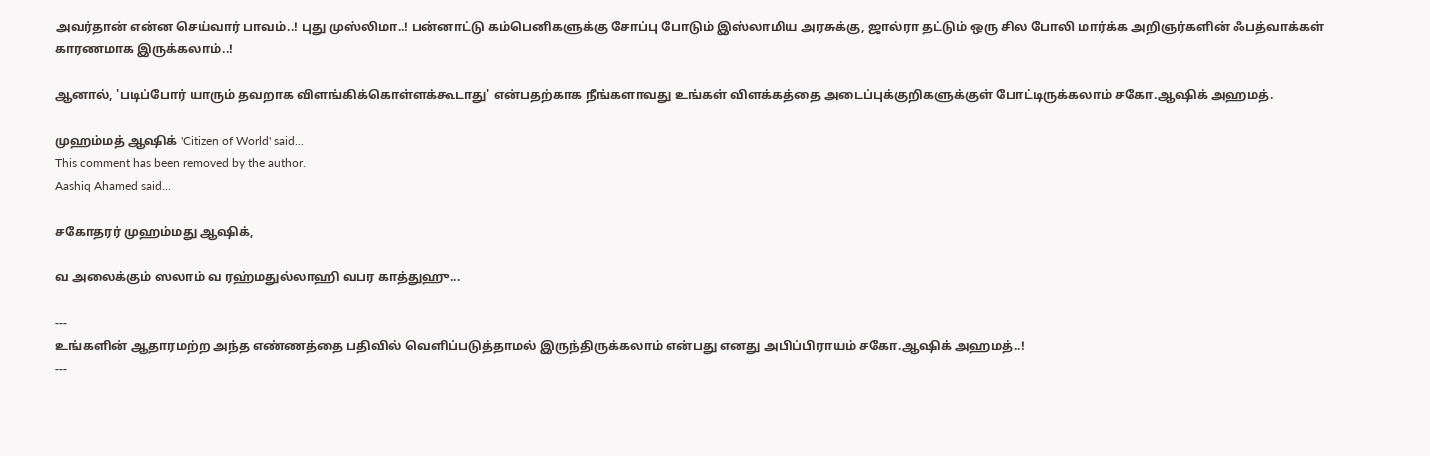அவர்தான் என்ன செய்வார் பாவம்..! புது முஸ்லிமா..! பன்னாட்டு கம்பெனிகளுக்கு சோப்பு போடும் இஸ்லாமிய அரசுக்கு, ஜால்ரா தட்டும் ஒரு சில போலி மார்க்க அறிஞர்களின் ஃபத்வாக்கள் காரணமாக இருக்கலாம்..!

ஆனால், 'படிப்போர் யாரும் தவறாக விளங்கிக்கொள்ளக்கூடாது' என்பதற்காக நீங்களாவது உங்கள் விளக்கத்தை அடைப்புக்குறிகளுக்குள் போட்டிருக்கலாம் சகோ.ஆஷிக் அஹமத்.

முஹம்மத் ஆஷிக் 'Citizen of World' said...
This comment has been removed by the author.
Aashiq Ahamed said...

சகோதரர் முஹம்மது ஆஷிக்,

வ அலைக்கும் ஸலாம் வ ரஹ்மதுல்லாஹி வபர காத்துஹு...

---
உங்களின் ஆதாரமற்ற அந்த எண்ணத்தை பதிவில் வெளிப்படுத்தாமல் இருந்திருக்கலாம் என்பது எனது அபிப்பிராயம் சகோ.ஆஷிக் அஹமத்..!
---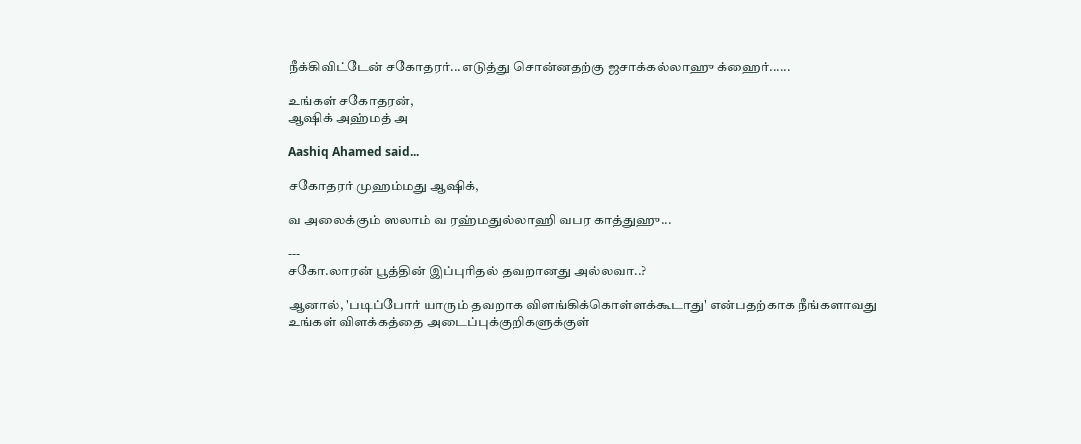நீக்கிவிட்டேன் சகோதரர்...எடுத்து சொன்னதற்கு ஜசாக்கல்லாஹு க்ஹைர்......

உங்கள் சகோதரன்,
ஆஷிக் அஹ்மத் அ

Aashiq Ahamed said...

சகோதரர் முஹம்மது ஆஷிக்,

வ அலைக்கும் ஸலாம் வ ரஹ்மதுல்லாஹி வபர காத்துஹு...

---
சகோ.லாரன் பூத்தின் இப்புரிதல் தவறானது அல்லவா..?

ஆனால், 'படிப்போர் யாரும் தவறாக விளங்கிக்கொள்ளக்கூடாது' என்பதற்காக நீங்களாவது உங்கள் விளக்கத்தை அடைப்புக்குறிகளுக்குள்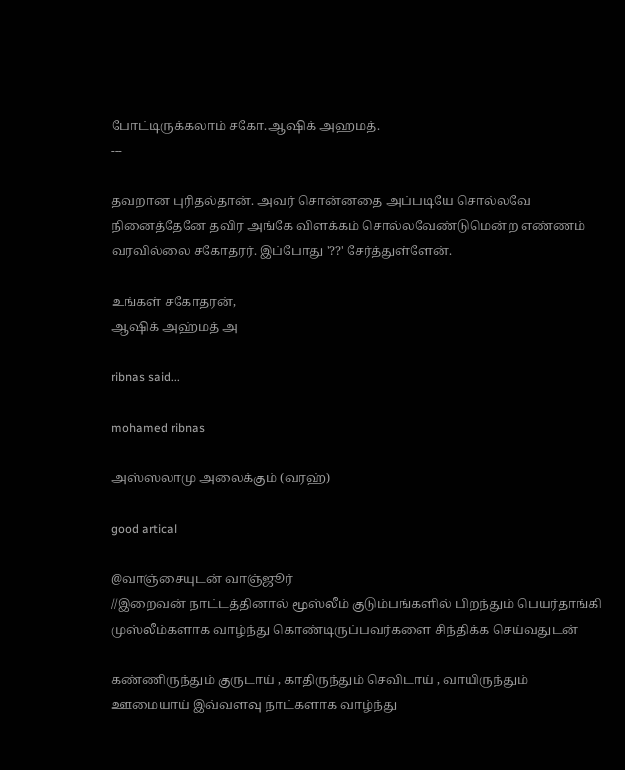போட்டிருக்கலாம் சகோ.ஆஷிக் அஹமத்.
---

தவறான புரிதல்தான். அவர் சொன்னதை அப்படியே சொல்லவே நினைத்தேனே தவிர அங்கே விளக்கம் சொல்லவேண்டுமென்ற எண்ணம் வரவில்லை சகோதரர். இப்போது '??' சேர்த்துள்ளேன்.

உங்கள் சகோதரன்,
ஆஷிக் அஹ்மத் அ

ribnas said...

mohamed ribnas

அஸ்ஸலாமு அலைக்கும் (வரஹ்)

good artical

@வாஞ்சையுடன் வாஞ்ஜூர்
//இறைவன் நாட்டத்தினால் மூஸ்லீம் குடும்பங்களில் பிறந்தும் பெயர்தாங்கி முஸ்லீம்களாக வாழ்ந்து கொண்டிருப்பவர்களை சிந்திக்க செய்வதுடன்

கண்ணிருந்தும் குருடாய் , காதிருந்தும் செவிடாய் , வாயிருந்தும் ஊமையாய் இவ்வளவு நாட்களாக வாழ்ந்து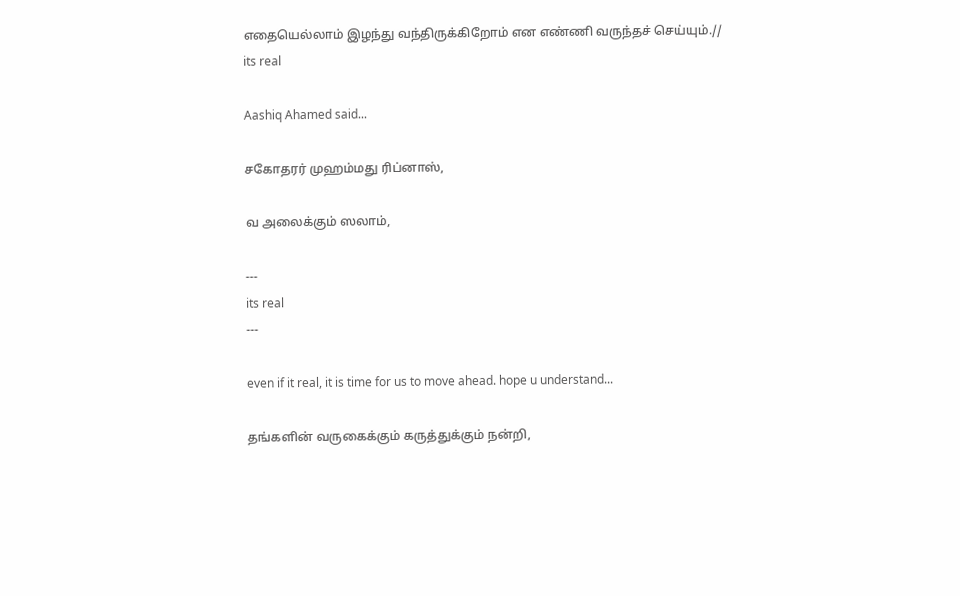எதையெல்லாம் இழந்து வந்திருக்கிறோம் என எண்ணி வருந்தச் செய்யும்.//
its real

Aashiq Ahamed said...

சகோதரர் முஹம்மது ரிப்னாஸ்,

வ அலைக்கும் ஸலாம்,

---
its real
---

even if it real, it is time for us to move ahead. hope u understand...

தங்களின் வருகைக்கும் கருத்துக்கும் நன்றி,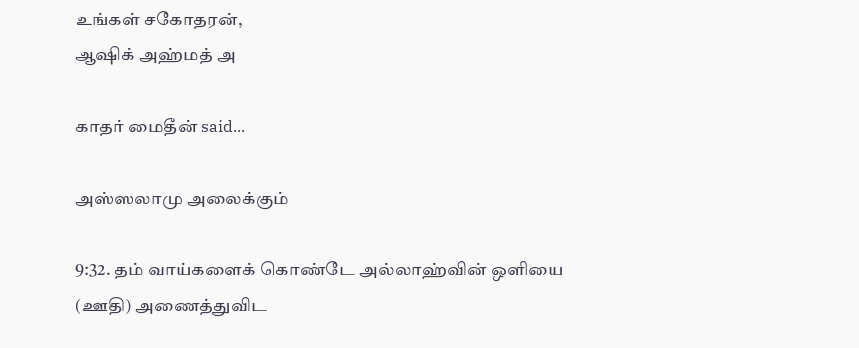உங்கள் சகோதரன்,
ஆஷிக் அஹ்மத் அ

காதர் மைதீன் said...

அஸ்ஸலாமு அலைக்கும்

9:32. தம் வாய்களைக் கொண்டே அல்லாஹ்வின் ஒளியை (ஊதி) அணைத்துவிட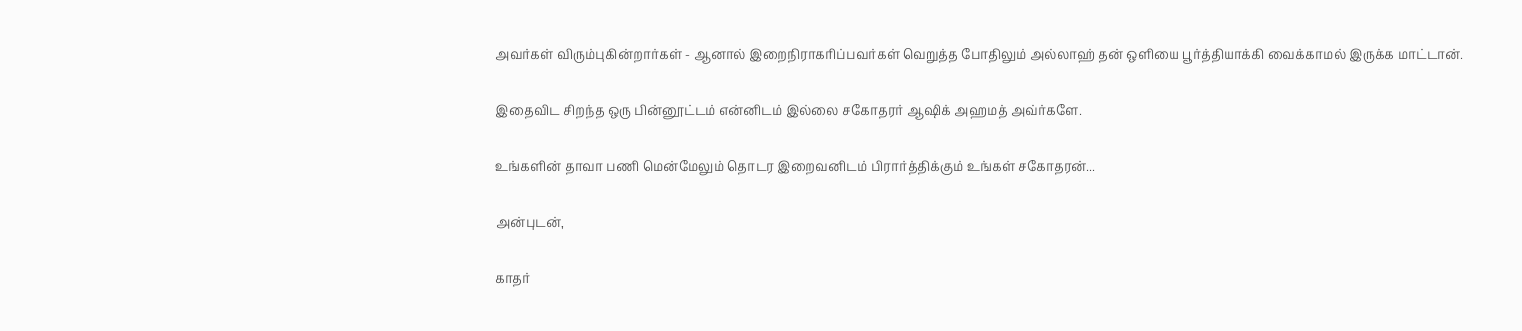அவர்கள் விரும்புகின்றார்கள் - ஆனால் இறைநிராகரிப்பவர்கள் வெறுத்த போதிலும் அல்லாஹ் தன் ஒளியை பூர்த்தியாக்கி வைக்காமல் இருக்க மாட்டான்.

இதைவிட சிறந்த ஒரு பின்னூட்டம் என்னிடம் இல்லை சகோதரர் ஆஷிக் அஹமத் அவ்ர்களே.

உங்களின் தாவா பணி மென்மேலும் தொடர இறைவனிடம் பிரார்த்திக்கும் உங்கள் சகோதரன்...

அன்புடன்,

காதர்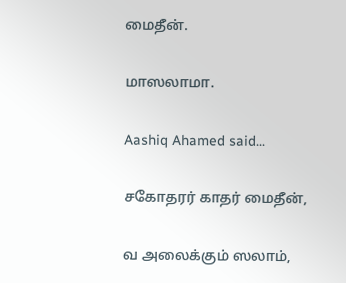மைதீன்.

மாஸலாமா.

Aashiq Ahamed said...

சகோதரர் காதர் மைதீன்,

வ அலைக்கும் ஸலாம்,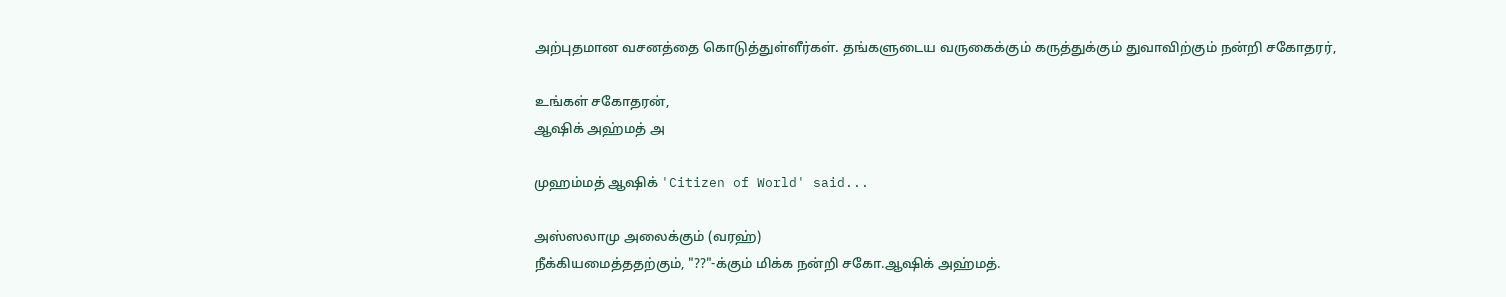அற்புதமான வசனத்தை கொடுத்துள்ளீர்கள். தங்களுடைய வருகைக்கும் கருத்துக்கும் துவாவிற்கும் நன்றி சகோதரர்,

உங்கள் சகோதரன்,
ஆஷிக் அஹ்மத் அ

முஹம்மத் ஆஷிக் 'Citizen of World' said...

அஸ்ஸலாமு அலைக்கும் (வரஹ்)
நீக்கியமைத்ததற்கும், "??"-க்கும் மிக்க நன்றி சகோ.ஆஷிக் அஹ்மத்.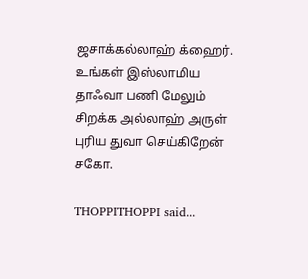ஜசாக்கல்லாஹ் க்ஹைர். உங்கள் இஸ்லாமிய தாஃவா பணி மேலும் சிறக்க அல்லாஹ் அருள் புரிய துவா செய்கிறேன் சகோ.

THOPPITHOPPI said...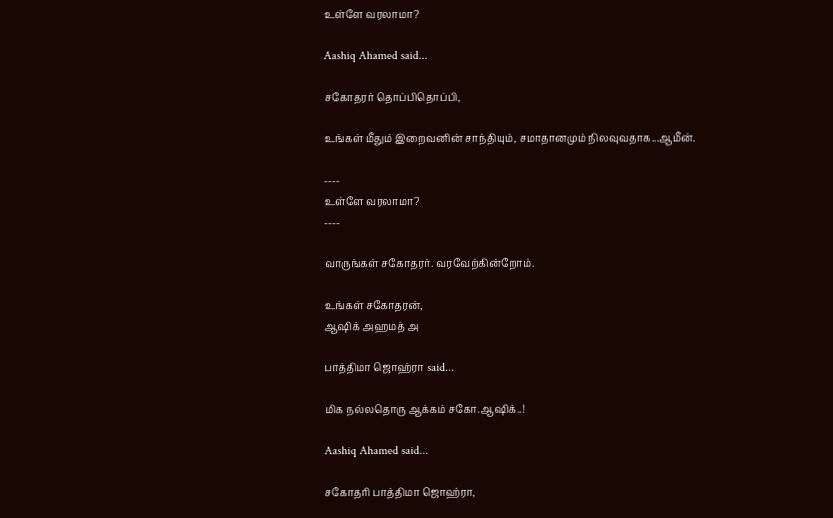உள்ளே வரலாமா?

Aashiq Ahamed said...

சகோதரர் தொப்பிதொப்பி,

உங்கள் மீதும் இறைவனின் சாந்தியும், சமாதானமும் நிலவுவதாக...ஆமீன்.

----
உள்ளே வரலாமா?
----

வாருங்கள் சகோதரர். வரவேற்கின்றோம்.

உங்கள் சகோதரன்,
ஆஷிக் அஹமத் அ

பாத்திமா ஜொஹ்ரா said...

மிக நல்லதொரு ஆக்கம் சகோ.ஆஷிக்..!

Aashiq Ahamed said...

சகோதரி பாத்திமா ஜொஹ்ரா,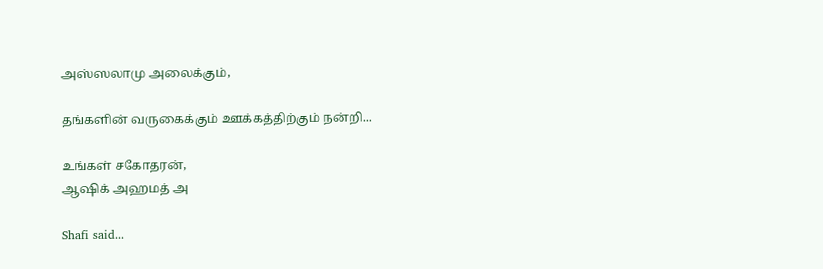அஸ்ஸலாமு அலைக்கும்,

தங்களின் வருகைக்கும் ஊக்கத்திற்கும் நன்றி...

உங்கள் சகோதரன்,
ஆஷிக் அஹமத் அ

Shafi said...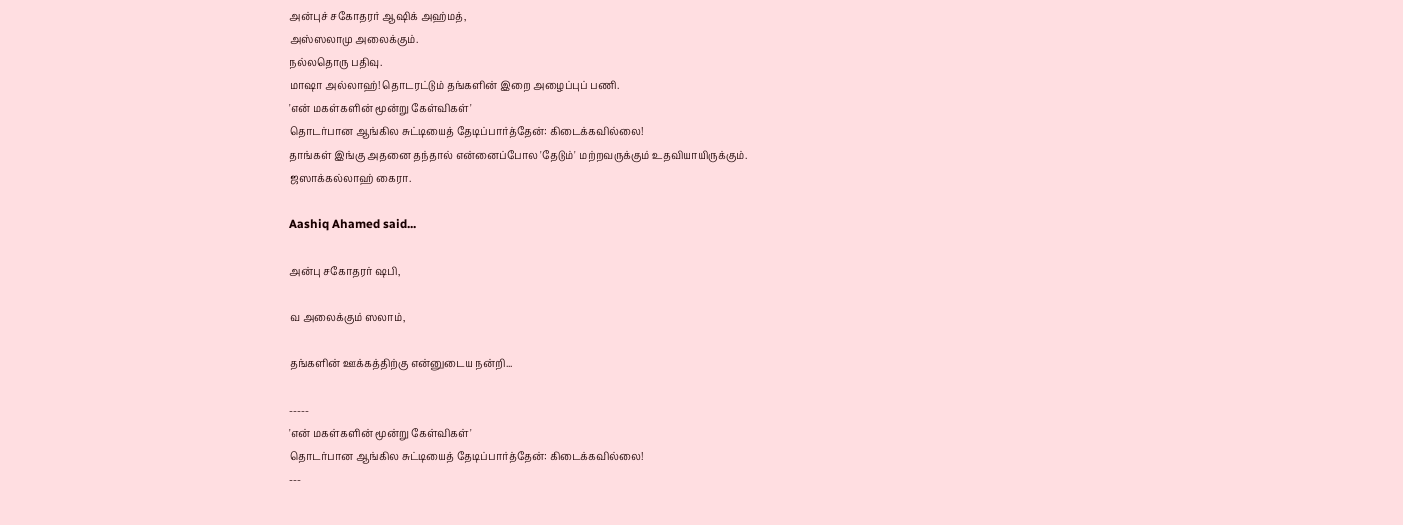அன்புச் சகோதரர் ஆஷிக் அஹ்மத்,
அஸ்ஸலாமு அலைக்கும்.
நல்லதொரு பதிவு.
மாஷா அல்லாஹ்! தொடரட்டும் தங்களின் இறை அழைப்புப் பணி.
'என் மகள்களின் மூன்று கேள்விகள்'
தொடர்பான ஆங்கில சுட்டியைத் தேடிப்பார்த்தேன்: கிடைக்கவில்லை!
தாங்கள் இங்கு அதனை தந்தால் என்னைப்போல 'தேடும்' மற்றவருக்கும் உதவியாயிருக்கும்.
ஜஸாக்கல்லாஹ் கைரா.

Aashiq Ahamed said...

அன்பு சகோதரர் ஷபி,

வ அலைக்கும் ஸலாம்,

தங்களின் ஊக்கத்திற்கு என்னுடைய நன்றி...

-----
'என் மகள்களின் மூன்று கேள்விகள்'
தொடர்பான ஆங்கில சுட்டியைத் தேடிப்பார்த்தேன்: கிடைக்கவில்லை!
---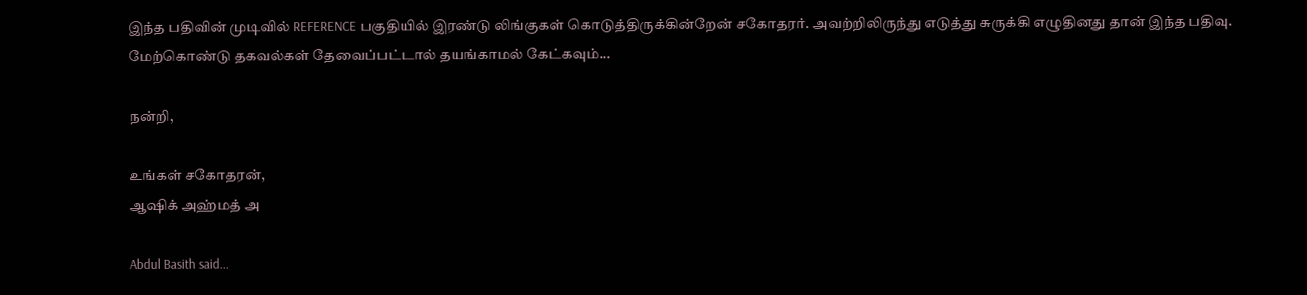இந்த பதிவின் முடிவில் REFERENCE பகுதியில் இரண்டு லிங்குகள் கொடுத்திருக்கின்றேன் சகோதரர். அவற்றிலிருந்து எடுத்து சுருக்கி எழுதினது தான் இந்த பதிவு. மேற்கொண்டு தகவல்கள் தேவைப்பட்டால் தயங்காமல் கேட்கவும்...

நன்றி,

உங்கள் சகோதரன்,
ஆஷிக் அஹ்மத் அ

Abdul Basith said...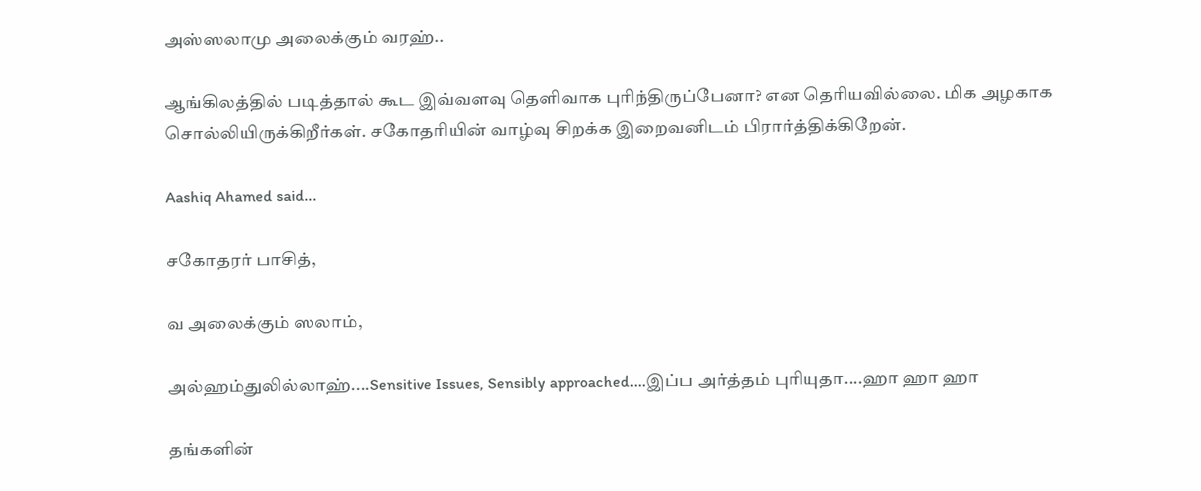அஸ்ஸலாமு அலைக்கும் வரஹ்..

ஆங்கிலத்தில் படித்தால் கூட இவ்வளவு தெளிவாக புரிந்திருப்பேனா? என தெரியவில்லை. மிக அழகாக சொல்லியிருக்கிறீர்கள். சகோதரியின் வாழ்வு சிறக்க இறைவனிடம் பிரார்த்திக்கிறேன்.

Aashiq Ahamed said...

சகோதரர் பாசித்,

வ அலைக்கும் ஸலாம்,

அல்ஹம்துலில்லாஹ்....Sensitive Issues, Sensibly approached....இப்ப அர்த்தம் புரியுதா....ஹா ஹா ஹா

தங்களின்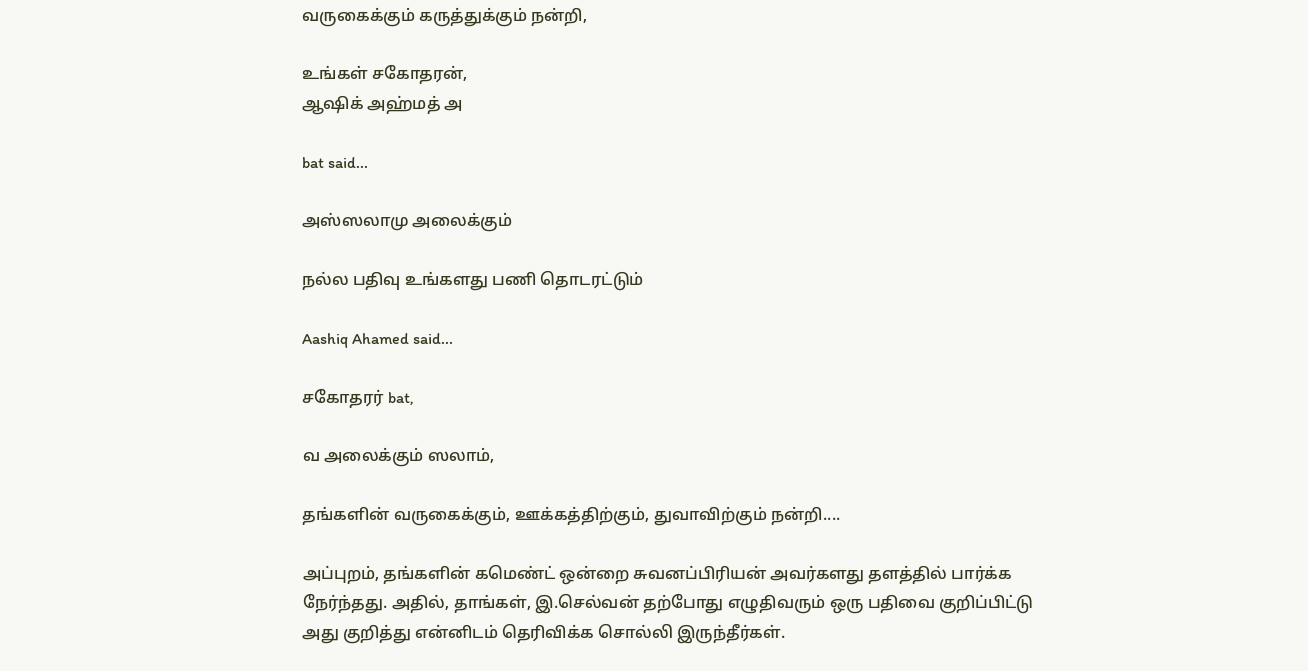வருகைக்கும் கருத்துக்கும் நன்றி,

உங்கள் சகோதரன்,
ஆஷிக் அஹ்மத் அ

bat said...

அஸ்ஸலாமு அலைக்கும்

நல்ல பதிவு உங்களது பணி தொடரட்டும்

Aashiq Ahamed said...

சகோதரர் bat,

வ அலைக்கும் ஸலாம்,

தங்களின் வருகைக்கும், ஊக்கத்திற்கும், துவாவிற்கும் நன்றி....

அப்புறம், தங்களின் கமெண்ட் ஒன்றை சுவனப்பிரியன் அவர்களது தளத்தில் பார்க்க நேர்ந்தது. அதில், தாங்கள், இ.செல்வன் தற்போது எழுதிவரும் ஒரு பதிவை குறிப்பிட்டு அது குறித்து என்னிடம் தெரிவிக்க சொல்லி இருந்தீர்கள்.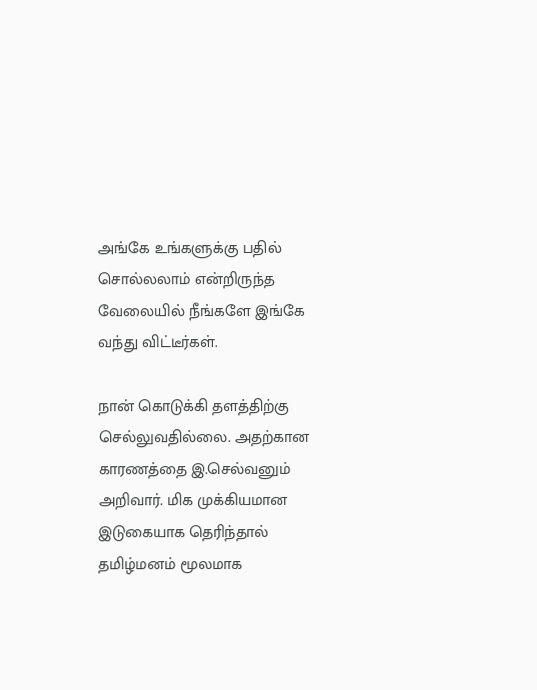அங்கே உங்களுக்கு பதில் சொல்லலாம் என்றிருந்த வேலையில் நீங்களே இங்கே வந்து விட்டீர்கள்.

நான் கொடுக்கி தளத்திற்கு செல்லுவதில்லை. அதற்கான காரணத்தை இ.செல்வனும் அறிவார். மிக முக்கியமான இடுகையாக தெரிந்தால் தமிழ்மனம் மூலமாக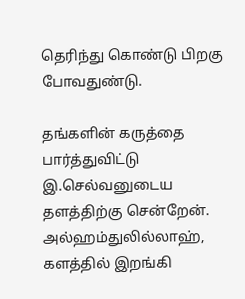தெரிந்து கொண்டு பிறகு போவதுண்டு.

தங்களின் கருத்தை பார்த்துவிட்டு இ.செல்வனுடைய தளத்திற்கு சென்றேன். அல்ஹம்துலில்லாஹ், களத்தில் இறங்கி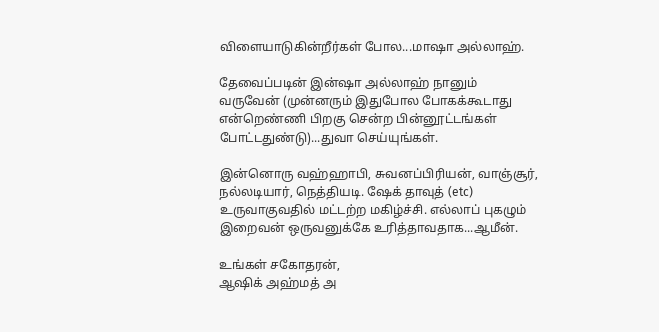விளையாடுகின்றீர்கள் போல...மாஷா அல்லாஹ்.

தேவைப்படின் இன்ஷா அல்லாஹ் நானும் வருவேன் (முன்னரும் இதுபோல போகக்கூடாது என்றெண்ணி பிறகு சென்ற பின்னூட்டங்கள் போட்டதுண்டு)...துவா செய்யுங்கள்.

இன்னொரு வஹ்ஹாபி, சுவனப்பிரியன், வாஞ்சூர், நல்லடியார், நெத்தியடி. ஷேக் தாவுத் (etc) உருவாகுவதில் மட்டற்ற மகிழ்ச்சி. எல்லாப் புகழும் இறைவன் ஒருவனுக்கே உரித்தாவதாக...ஆமீன்.

உங்கள் சகோதரன்,
ஆஷிக் அஹ்மத் அ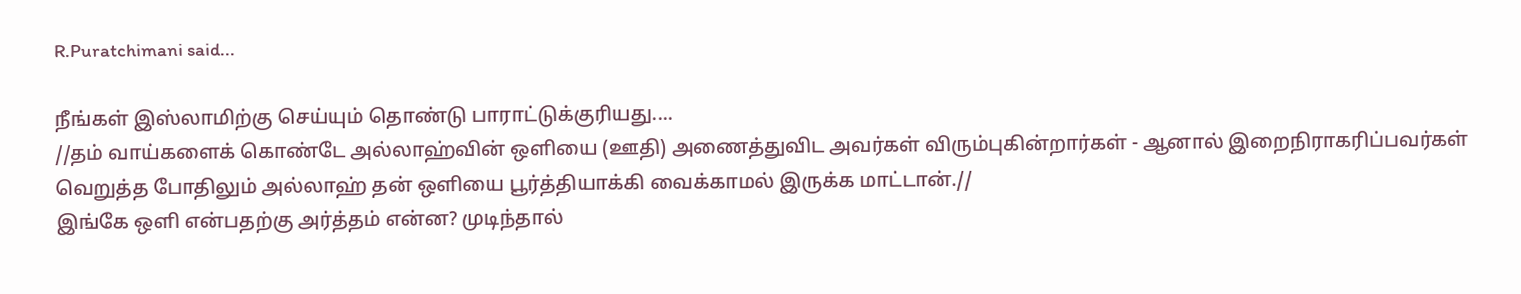R.Puratchimani said...

நீங்கள் இஸ்லாமிற்கு செய்யும் தொண்டு பாராட்டுக்குரியது....
//தம் வாய்களைக் கொண்டே அல்லாஹ்வின் ஒளியை (ஊதி) அணைத்துவிட அவர்கள் விரும்புகின்றார்கள் - ஆனால் இறைநிராகரிப்பவர்கள் வெறுத்த போதிலும் அல்லாஹ் தன் ஒளியை பூர்த்தியாக்கி வைக்காமல் இருக்க மாட்டான்.//
இங்கே ஒளி என்பதற்கு அர்த்தம் என்ன? முடிந்தால்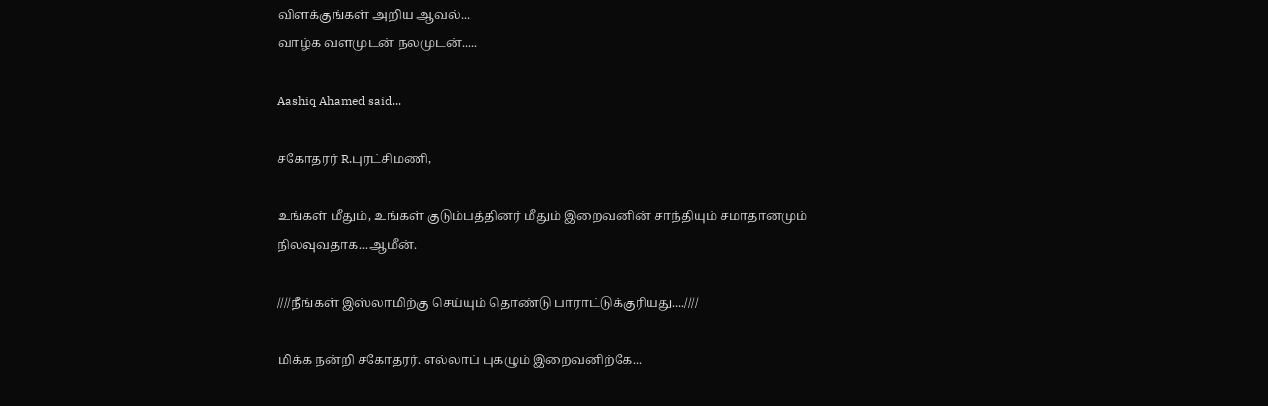விளக்குங்கள் அறிய ஆவல்...
வாழ்க வளமுடன் நலமுடன்.....

Aashiq Ahamed said...

சகோதரர் R.புரட்சிமணி,

உங்கள் மீதும், உங்கள் குடும்பத்தினர் மீதும் இறைவனின் சாந்தியும் சமாதானமும் நிலவுவதாக...ஆமீன்.

////நீங்கள் இஸ்லாமிற்கு செய்யும் தொண்டு பாராட்டுக்குரியது....////

மிக்க நன்றி சகோதரர். எல்லாப் புகழும் இறைவனிற்கே...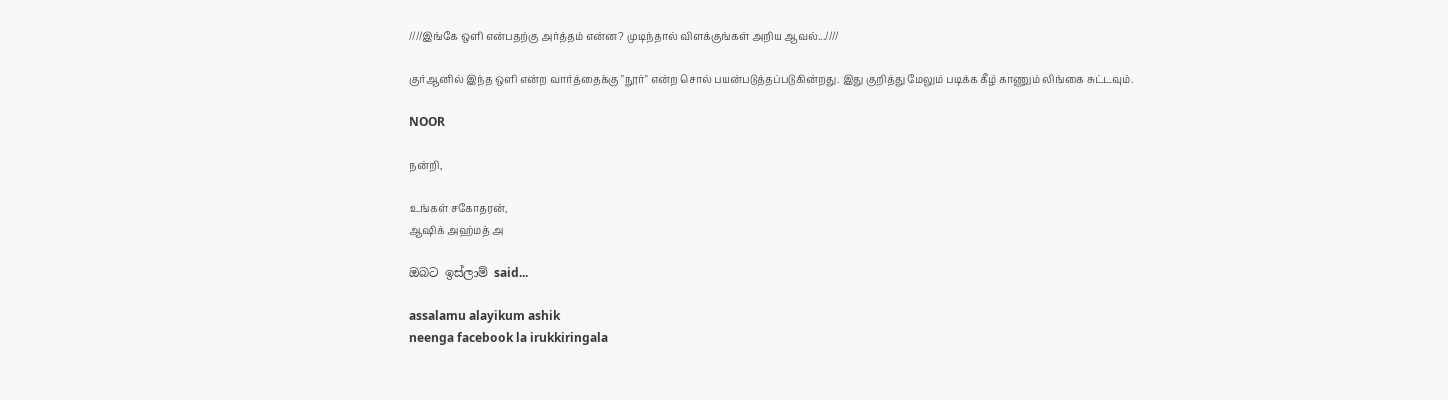////இங்கே ஒளி என்பதற்கு அர்த்தம் என்ன? முடிந்தால் விளக்குங்கள் அறிய ஆவல்...////

குர்ஆனில் இந்த ஒளி என்ற வார்த்தைக்கு "நூர்" என்ற சொல் பயன்படுத்தப்படுகின்றது. இது குறித்து மேலும் படிக்க கீழ் காணும் லிங்கை சுட்டவும்.

NOOR

நன்றி,

உங்கள் சகோதரன்,
ஆஷிக் அஹ்மத் அ

ඔබට ඉස්ලාම් said...

assalamu alayikum ashik
neenga facebook la irukkiringala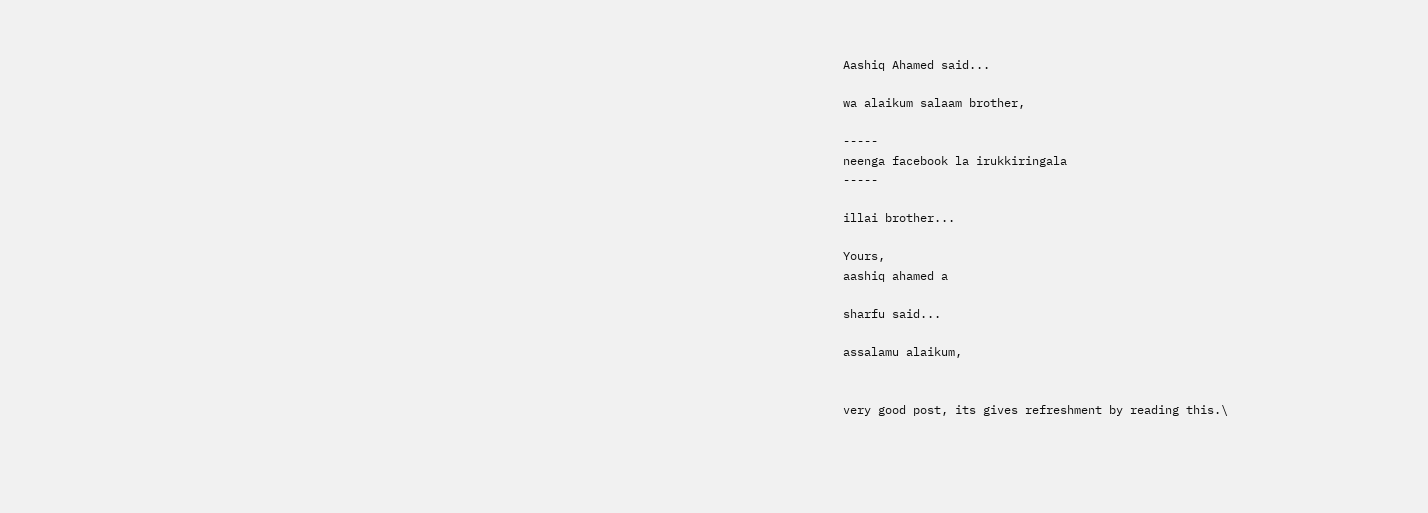Aashiq Ahamed said...

wa alaikum salaam brother,

-----
neenga facebook la irukkiringala
-----

illai brother...

Yours,
aashiq ahamed a

sharfu said...

assalamu alaikum,


very good post, its gives refreshment by reading this.\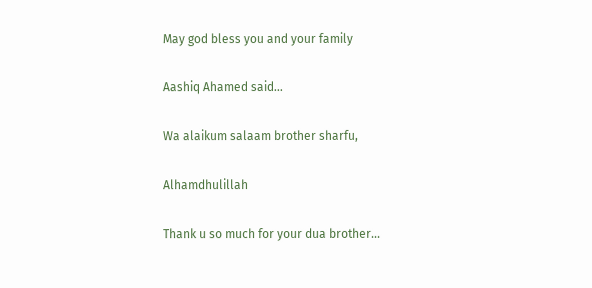May god bless you and your family

Aashiq Ahamed said...

Wa alaikum salaam brother sharfu,

Alhamdhulillah

Thank u so much for your dua brother...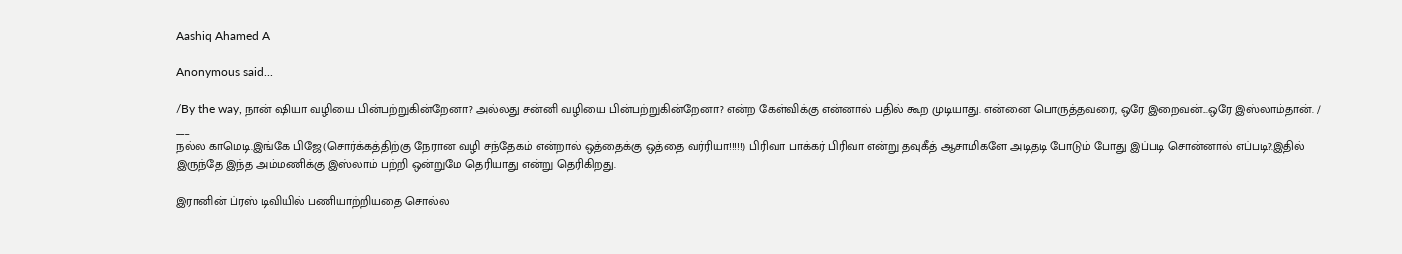Aashiq Ahamed A

Anonymous said...

/By the way, நான் ஷியா வழியை பின்பற்றுகின்றேனா? அல்லது சன்னி வழியை பின்பற்றுகின்றேனா? என்ற கேள்விக்கு என்னால் பதில் கூற முடியாது. என்னை பொருத்தவரை, ஒரே இறைவன்...ஒரே இஸ்லாம்தான். /
___
நல்ல காமெடி.இங்கே பிஜே(சொர்க்கத்திற்கு நேரான வழி சந்தேகம் என்றால் ஒத்தைக்கு ஒத்தை வர்ரியா!!!!!) பிரிவா பாக்கர் பிரிவா என்று தவுகீத் ஆசாமிகளே அடிதடி போடும் போது இப்படி சொன்னால் எப்படி?.இதில் இருந்தே இந்த அம்மணிக்கு இஸ்லாம் பற்றி ஒன்றுமே தெரியாது என்று தெரிகிறது.

இரானின் ப்ரஸ் டிவியில் பணியாற்றியதை சொல்ல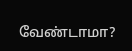வேண்டாமா?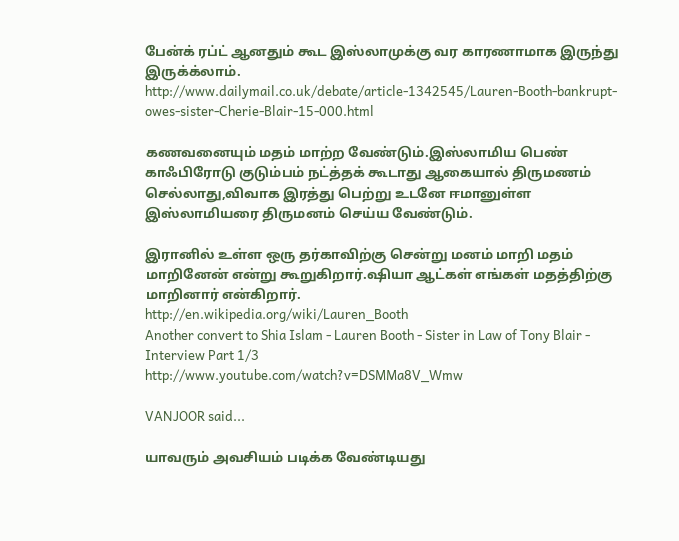பேன்க் ரப்ட் ஆனதும் கூட இஸ்லாமுக்கு வர காரணாமாக இருந்து இருக்க்லாம்.
http://www.dailymail.co.uk/debate/article-1342545/Lauren-Booth-bankrupt-owes-sister-Cherie-Blair-15-000.html

கணவனையும் மதம் மாற்ற வேண்டும்.இஸ்லாமிய பெண் காஃபிரோடு குடும்பம் நட்த்தக் கூடாது ஆகையால் திருமணம் செல்லாது,விவாக இரத்து பெற்று உடனே ஈமானுள்ள இஸ்லாமியரை திருமனம் செய்ய வேண்டும்.

இரானில் உள்ள ஒரு தர்காவிற்கு சென்று மனம் மாறி மதம் மாறினேன் என்று கூறுகிறார்.ஷியா ஆட்கள் எங்கள் மதத்திற்கு மாறினார் என்கிறார்.
http://en.wikipedia.org/wiki/Lauren_Booth
Another convert to Shia Islam - Lauren Booth - Sister in Law of Tony Blair - Interview Part 1/3
http://www.youtube.com/watch?v=DSMMa8V_Wmw

VANJOOR said...

யாவரும் அவசியம் படிக்க வேண்டியது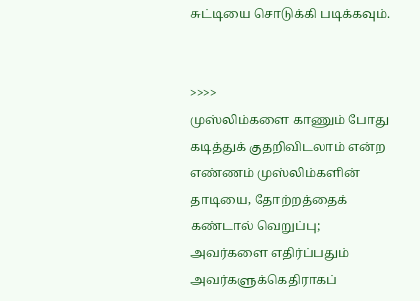சுட்டியை சொடுக்கி படிக்கவும்.


>>>>
முஸ்லிம்களை காணும் போது கடித்துக் குதறிவிடலாம் என்ற எண்ணம் முஸ்லிம்களின் தாடியை, தோற்றத்தைக் கண்டால் வெறுப்பு; அவர்களை எதிர்ப்பதும் அவர்களுக்கெதிராகப்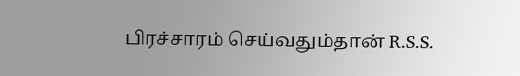பிரச்சாரம் செய்வதும்தான் R.S.S.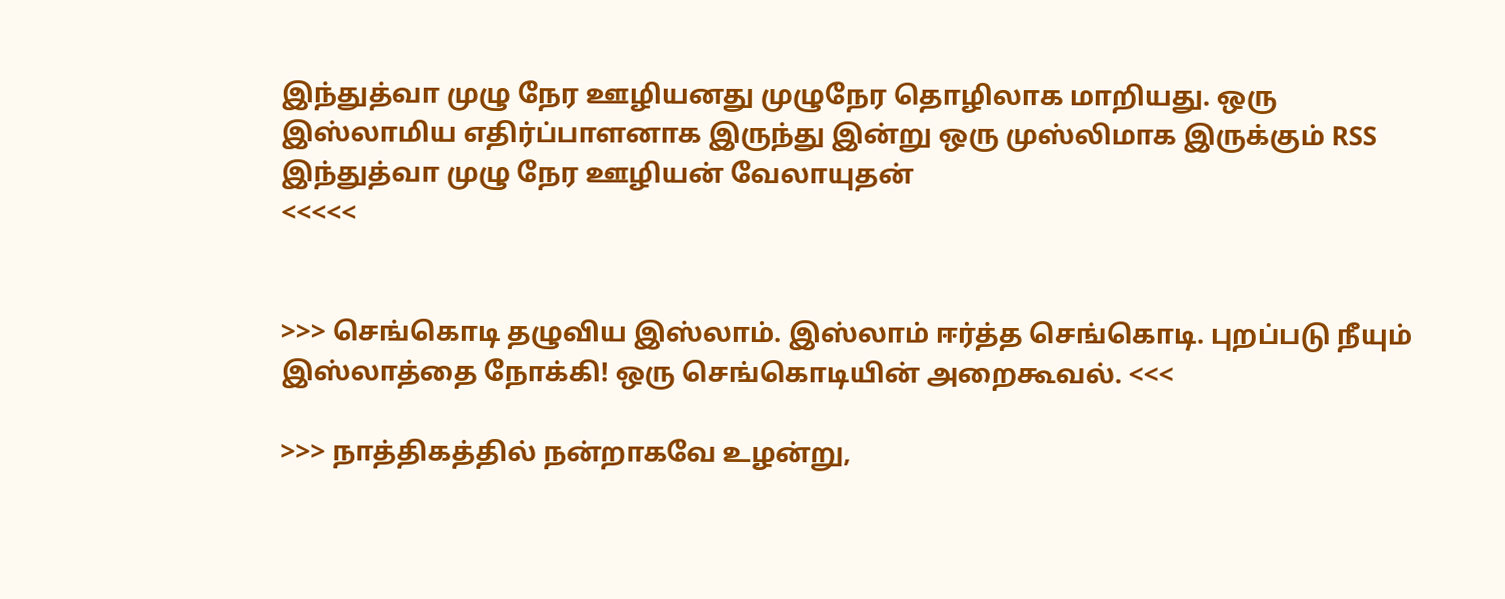இந்துத்வா முழு நேர ஊழியனது முழுநேர தொழிலாக மாறியது. ஒரு இஸ்லாமிய எதிர்ப்பாளனாக இருந்து இன்று ஒரு முஸ்லிமாக இருக்கும் RSS இந்துத்வா முழு நேர ஊழியன் வேலாயுதன்
<<<<<


>>> செங்கொடி தழுவிய இஸ்லாம். இஸ்லாம் ஈர்த்த செங்கொடி. புறப்படு நீயும் இஸ்லாத்தை நோக்கி! ஒரு செங்கொடியின் அறைகூவல். <<<

>>> நாத்திகத்தில் நன்றாகவே உழன்று,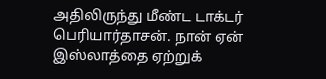அதிலிருந்து மீண்ட டாக்டர் பெரியார்தாசன். நான் ஏன் இஸ்லாத்தை ஏற்றுக்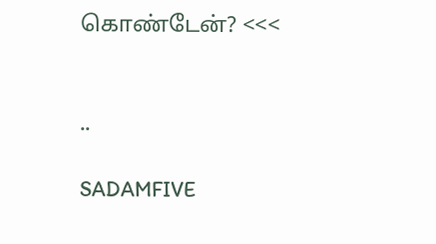கொண்டேன்? <<<


..

SADAMFIVE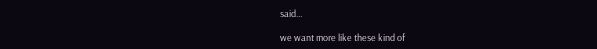said...

we want more like these kind of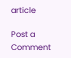article

Post a Comment